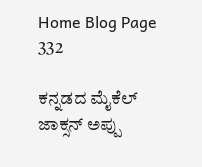Home Blog Page 332

ಕನ್ನಡದ ಮೈಕೆಲ್ ಜಾಕ್ಸನ್ ಅಪ್ಪು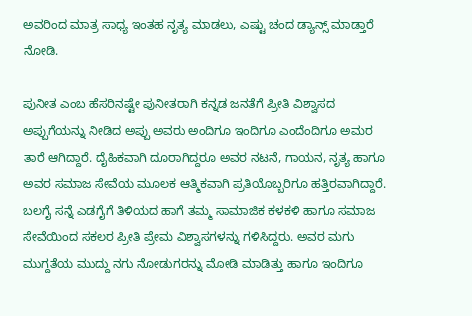ಅವರಿಂದ ಮಾತ್ರ ಸಾಧ್ಯ ಇಂತಹ ನೃತ್ಯ ಮಾಡಲು, ಎಷ್ಟು ಚಂದ ಡ್ಯಾನ್ಸ್ ಮಾಡ್ತಾರೆ ನೋಡಿ.

ಪುನೀತ ಎಂಬ ಹೆಸರಿನಷ್ಟೇ ಪುನೀತರಾಗಿ ಕನ್ನಡ ಜನತೆಗೆ ಪ್ರೀತಿ ವಿಶ್ವಾಸದ ಅಪ್ಪುಗೆಯನ್ನು ನೀಡಿದ ಅಪ್ಪು ಅವರು ಅಂದಿಗೂ ಇಂದಿಗೂ ಎಂದೆಂದಿಗೂ ಅಮರ ತಾರೆ ಆಗಿದ್ದಾರೆ. ದೈಹಿಕವಾಗಿ ದೂರಾಗಿದ್ದರೂ ಅವರ ನಟನೆ, ಗಾಯನ, ನೃತ್ಯ ಹಾಗೂ ಅವರ ಸಮಾಜ ಸೇವೆಯ ಮೂಲಕ ಆತ್ಮಿಕವಾಗಿ ಪ್ರತಿಯೊಬ್ಬರಿಗೂ ಹತ್ತಿರವಾಗಿದ್ದಾರೆ. ಬಲಗೈ ಸನ್ನೆ ಎಡಗೈಗೆ ತಿಳಿಯದ ಹಾಗೆ ತಮ್ಮ ಸಾಮಾಜಿಕ ಕಳಕಳಿ ಹಾಗೂ ಸಮಾಜ ಸೇವೆಯಿಂದ ಸಕಲರ ಪ್ರೀತಿ ಪ್ರೇಮ ವಿಶ್ವಾಸಗಳನ್ನು ಗಳಿಸಿದ್ದರು. ಅವರ ಮಗು ಮುಗ್ದತೆಯ ಮುದ್ದು ನಗು ನೋಡುಗರನ್ನು ಮೋಡಿ ಮಾಡಿತ್ತು ಹಾಗೂ ಇಂದಿಗೂ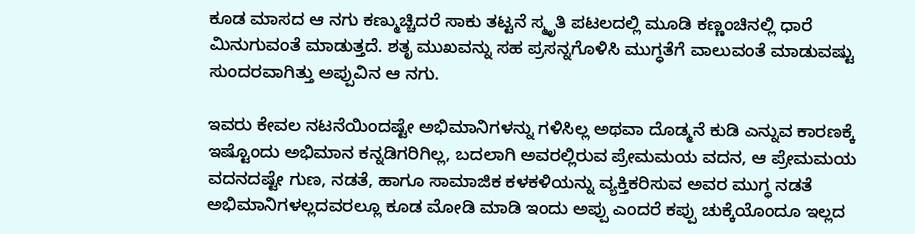ಕೂಡ ಮಾಸದ ಆ ನಗು ಕಣ್ಮುಚ್ಚಿದರೆ ಸಾಕು ತಟ್ಟನೆ ಸ್ಮೃತಿ ಪಟಲದಲ್ಲಿ ಮೂಡಿ ಕಣ್ಣಂಚಿನಲ್ಲಿ ಧಾರೆ ಮಿನುಗುವಂತೆ ಮಾಡುತ್ತದೆ. ಶತೃ ಮುಖವನ್ನು ಸಹ ಪ್ರಸನ್ನಗೊಳಿಸಿ ಮುಗ್ಧತೆಗೆ ವಾಲುವಂತೆ ಮಾಡುವಷ್ಟು ಸುಂದರವಾಗಿತ್ತು ಅಪ್ಪುವಿನ ಆ ನಗು.

ಇವರು ಕೇವಲ ನಟನೆಯಿಂದಷ್ಟೇ ಅಭಿಮಾನಿಗಳನ್ನು ಗಳಿಸಿಲ್ಲ ಅಥವಾ ದೊಡ್ಮನೆ ಕುಡಿ ಎನ್ನುವ ಕಾರಣಕ್ಕೆ ಇಷ್ಟೊಂದು ಅಭಿಮಾನ ಕನ್ನಡಿಗರಿಗಿಲ್ಲ, ಬದಲಾಗಿ ಅವರಲ್ಲಿರುವ ಪ್ರೇಮಮಯ ವದನ, ಆ ಪ್ರೇಮಮಯ ವದನದಷ್ಟೇ ಗುಣ, ನಡತೆ, ಹಾಗೂ ಸಾಮಾಜಿಕ ಕಳಕಳಿಯನ್ನು ವ್ಯಕ್ತಿಕರಿಸುವ ಅವರ ಮುಗ್ಧ ನಡತೆ ಅಭಿಮಾನಿಗಳಲ್ಲದವರಲ್ಲೂ ಕೂಡ ಮೋಡಿ ಮಾಡಿ ಇಂದು ಅಪ್ಪು ಎಂದರೆ ಕಪ್ಪು ಚುಕ್ಕೆಯೊಂದೂ ಇಲ್ಲದ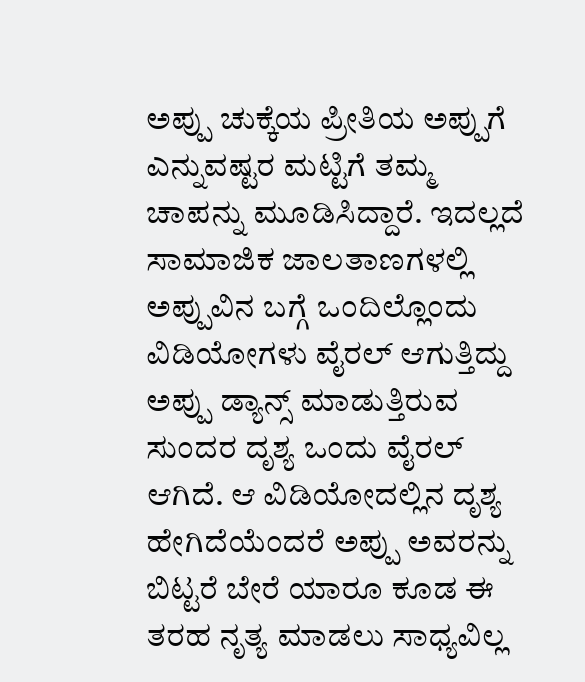ಅಪ್ಪು ಚುಕ್ಕೆಯ ಪ್ರೀತಿಯ ಅಪ್ಪುಗೆ ಎನ್ನುವಷ್ಟರ ಮಟ್ಟಿಗೆ ತಮ್ಮ ಚಾಪನ್ನು ಮೂಡಿಸಿದ್ದಾರೆ. ಇದಲ್ಲದೆ ಸಾಮಾಜಿಕ ಜಾಲತಾಣಗಳಲ್ಲಿ ಅಪ್ಪುವಿನ ಬಗ್ಗೆ ಒಂದಿಲ್ಲೊಂದು ವಿಡಿಯೋಗಳು ವೈರಲ್ ಆಗುತ್ತಿದ್ದು ಅಪ್ಪು ಡ್ಯಾನ್ಸ್ ಮಾಡುತ್ತಿರುವ ಸುಂದರ ದೃಶ್ಯ ಒಂದು ವೈರಲ್ ಆಗಿದೆ. ಆ ವಿಡಿಯೋದಲ್ಲಿನ ದೃಶ್ಯ ಹೇಗಿದೆಯೆಂದರೆ ಅಪ್ಪು ಅವರನ್ನು ಬಿಟ್ಟರೆ ಬೇರೆ ಯಾರೂ ಕೂಡ ಈ ತರಹ ನೃತ್ಯ ಮಾಡಲು ಸಾಧ್ಯವಿಲ್ಲ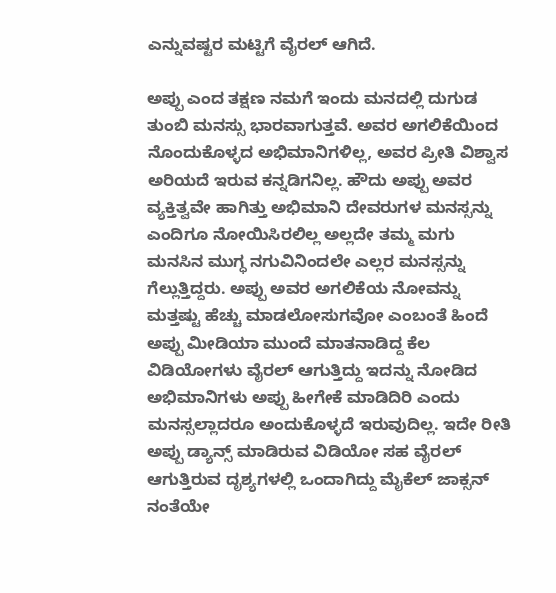ಎನ್ನುವಷ್ಟರ ಮಟ್ಟಿಗೆ ವೈರಲ್ ಆಗಿದೆ.

ಅಪ್ಪು ಎಂದ ತಕ್ಷಣ ನಮಗೆ ಇಂದು ಮನದಲ್ಲಿ ದುಗುಡ ತುಂಬಿ ಮನಸ್ಸು ಭಾರವಾಗುತ್ತವೆ. ಅವರ ಅಗಲಿಕೆಯಿಂದ ನೊಂದುಕೊಳ್ಳದ ಅಭಿಮಾನಿಗಳಿಲ್ಲ, ಅವರ ಪ್ರೀತಿ ವಿಶ್ವಾಸ ಅರಿಯದೆ ಇರುವ ಕನ್ನಡಿಗನಿಲ್ಲ. ಹೌದು ಅಪ್ಪು ಅವರ ವ್ಯಕ್ತಿತ್ವವೇ ಹಾಗಿತ್ತು ಅಭಿಮಾನಿ ದೇವರುಗಳ ಮನಸ್ಸನ್ನು ಎಂದಿಗೂ ನೋಯಿಸಿರಲಿಲ್ಲ ಅಲ್ಲದೇ ತಮ್ಮ ಮಗು ಮನಸಿನ ಮುಗ್ಧ ನಗುವಿನಿಂದಲೇ ಎಲ್ಲರ ಮನಸ್ಸನ್ನು ಗೆಲ್ಲುತ್ತಿದ್ದರು. ಅಪ್ಪು ಅವರ ಅಗಲಿಕೆಯ ನೋವನ್ನು ಮತ್ತಷ್ಟು ಹೆಚ್ಚು ಮಾಡಲೋಸುಗವೋ ಎಂಬಂತೆ ಹಿಂದೆ ಅಪ್ಪು ಮೀಡಿಯಾ ಮುಂದೆ ಮಾತನಾಡಿದ್ದ ಕೆಲ ವಿಡಿಯೋಗಳು ವೈರಲ್ ಆಗುತ್ತಿದ್ದು ಇದನ್ನು ನೋಡಿದ ಅಭಿಮಾನಿಗಳು ಅಪ್ಪು ಹೀಗೇಕೆ ಮಾಡಿದಿರಿ ಎಂದು ಮನಸ್ಸಲ್ಲಾದರೂ ಅಂದುಕೊಳ್ಳದೆ ಇರುವುದಿಲ್ಲ. ಇದೇ ರೀತಿ ಅಪ್ಪು ಡ್ಯಾನ್ಸ್ ಮಾಡಿರುವ ವಿಡಿಯೋ ಸಹ ವೈರಲ್ ಆಗುತ್ತಿರುವ ದೃಶ್ಯಗಳಲ್ಲಿ ಒಂದಾಗಿದ್ದು ಮೈಕೆಲ್ ಜಾಕ್ಸನ್ ನಂತೆಯೇ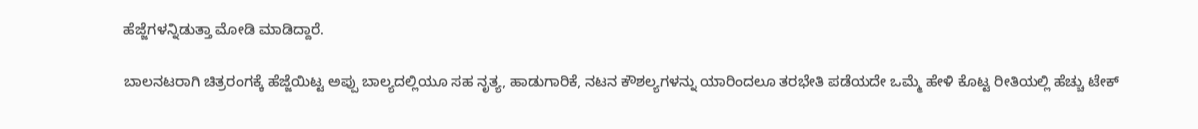ಹೆಜ್ಜೆಗಳನ್ನಿಡುತ್ತಾ ಮೋಡಿ ಮಾಡಿದ್ದಾರೆ.

ಬಾಲನಟರಾಗಿ ಚಿತ್ರರಂಗಕ್ಕೆ ಹೆಜ್ಜೆಯಿಟ್ಟ ಅಪ್ಪು ಬಾಲ್ಯದಲ್ಲಿಯೂ ಸಹ ನೃತ್ಯ, ಹಾಡುಗಾರಿಕೆ, ನಟನ ಕೌಶಲ್ಯಗಳನ್ನು ಯಾರಿಂದಲೂ ತರಭೇತಿ ಪಡೆಯದೇ ಒಮ್ಮೆ ಹೇಳಿ ಕೊಟ್ಟ ರೀತಿಯಲ್ಲಿ ಹೆಚ್ಚು ಟೇಕ್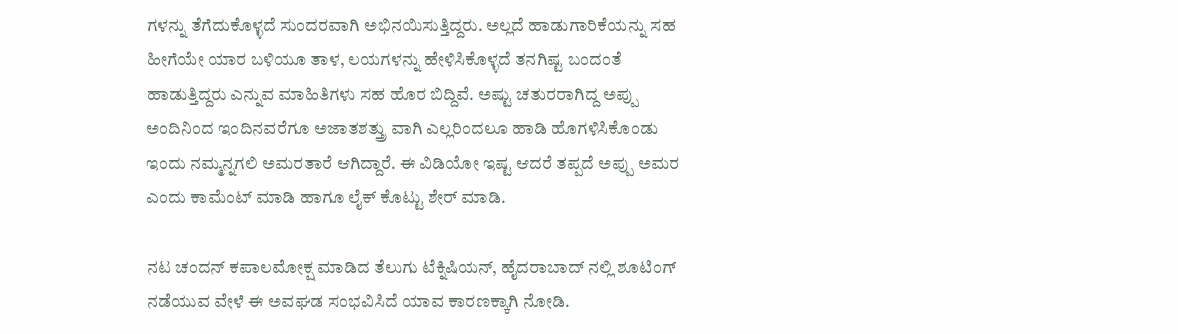ಗಳನ್ನು ತೆಗೆದುಕೊಳ್ಳದೆ ಸುಂದರವಾಗಿ ಅಭಿನಯಿಸುತ್ತಿದ್ದರು. ಅಲ್ಲದೆ ಹಾಡುಗಾರಿಕೆಯನ್ನು ಸಹ ಹೀಗೆಯೇ ಯಾರ ಬಳಿಯೂ ತಾಳ, ಲಯಗಳನ್ನು ಹೇಳಿಸಿಕೊಳ್ಳದೆ ತನಗಿಷ್ಟ ಬಂದಂತೆ ಹಾಡುತ್ತಿದ್ದರು ಎನ್ನುವ ಮಾಹಿತಿಗಳು ಸಹ ಹೊರ ಬಿದ್ದಿವೆ. ಅಷ್ಟು ಚತುರರಾಗಿದ್ದ ಅಪ್ಪು ಅಂದಿನಿಂದ ಇಂದಿನವರೆಗೂ ಅಜಾತಶತ್ತ್ರು ವಾಗಿ ಎಲ್ಲರಿಂದಲೂ ಹಾಡಿ ಹೊಗಳಿಸಿಕೊಂಡು ಇಂದು ನಮ್ಮನ್ನಗಲಿ ಅಮರತಾರೆ ಆಗಿದ್ದಾರೆ. ಈ ವಿಡಿಯೋ ಇಷ್ಟ ಆದರೆ ತಪ್ಪದೆ ಅಪ್ಪು ಅಮರ ಎಂದು ಕಾಮೆಂಟ್ ಮಾಡಿ ಹಾಗೂ ಲೈಕ್ ಕೊಟ್ಟು ಶೇರ್ ಮಾಡಿ.

ನಟ ಚಂದನ್ ಕಪಾಲಮೋಕ್ಷ ಮಾಡಿದ ತೆಲುಗು ಟೆಕ್ನಿಷಿಯನ್, ಹೈದರಾಬಾದ್ ನಲ್ಲಿ ಶೂಟಿಂಗ್ ನಡೆಯುವ ವೇಳೆ ಈ ಅವಘಡ ಸಂಭವಿಸಿದೆ ಯಾವ ಕಾರಣಕ್ಕಾಗಿ ನೋಡಿ.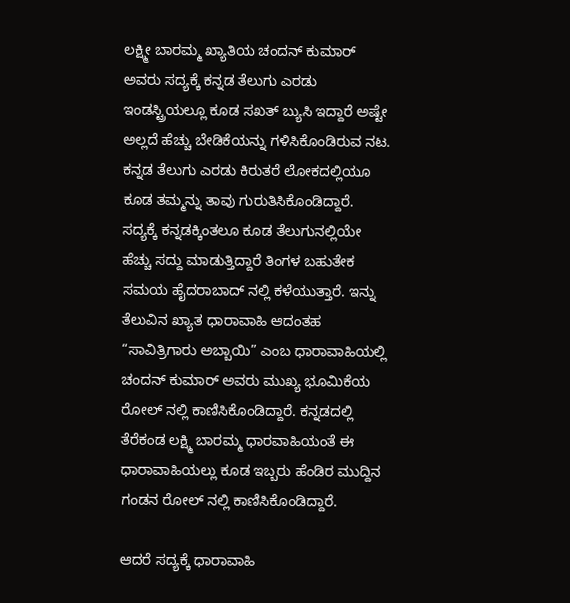ಲಕ್ಷ್ಮೀ ಬಾರಮ್ಮ ಖ್ಯಾತಿಯ ಚಂದನ್ ಕುಮಾರ್ ಅವರು ಸದ್ಯಕ್ಕೆ ಕನ್ನಡ ತೆಲುಗು ಎರಡು ಇಂಡಸ್ಟ್ರಿಯಲ್ಲೂ ಕೂಡ ಸಖತ್ ಬ್ಯುಸಿ ಇದ್ದಾರೆ ಅಷ್ಟೇ ಅಲ್ಲದೆ ಹೆಚ್ಚು ಬೇಡಿಕೆಯನ್ನು ಗಳಿಸಿಕೊಂಡಿರುವ ನಟ. ಕನ್ನಡ ತೆಲುಗು ಎರಡು ಕಿರುತರೆ ಲೋಕದಲ್ಲಿಯೂ ಕೂಡ ತಮ್ಮನ್ನು ತಾವು ಗುರುತಿಸಿಕೊಂಡಿದ್ದಾರೆ. ಸದ್ಯಕ್ಕೆ ಕನ್ನಡಕ್ಕಿಂತಲೂ ಕೂಡ ತೆಲುಗುನಲ್ಲಿಯೇ ಹೆಚ್ಚು ಸದ್ದು ಮಾಡುತ್ತಿದ್ದಾರೆ ತಿಂಗಳ ಬಹುತೇಕ ಸಮಯ ಹೈದರಾಬಾದ್ ನಲ್ಲಿ ಕಳೆಯುತ್ತಾರೆ‌. ಇನ್ನು ತೆಲುವಿನ ಖ್ಯಾತ ಧಾರಾವಾಹಿ ಆದಂತಹ “ಸಾವಿತ್ರಿಗಾರು ಅಬ್ಬಾಯಿ” ಎಂಬ ಧಾರಾವಾಹಿಯಲ್ಲಿ ಚಂದನ್ ಕುಮಾರ್ ಅವರು ಮುಖ್ಯ ಭೂಮಿಕೆಯ ರೋಲ್ ನಲ್ಲಿ ಕಾಣಿಸಿಕೊಂಡಿದ್ದಾರೆ. ಕನ್ನಡದಲ್ಲಿ ತೆರೆಕಂಡ ಲಕ್ಷ್ಮಿ ಬಾರಮ್ಮ ಧಾರವಾಹಿಯಂತೆ ಈ ಧಾರಾವಾಹಿಯಲ್ಲು ಕೂಡ ಇಬ್ಬರು ಹೆಂಡಿರ ಮುದ್ದಿನ ಗಂಡನ ರೋಲ್ ನಲ್ಲಿ ಕಾಣಿಸಿಕೊಂಡಿದ್ದಾರೆ.

ಆದರೆ ಸದ್ಯಕ್ಕೆ ಧಾರಾವಾಹಿ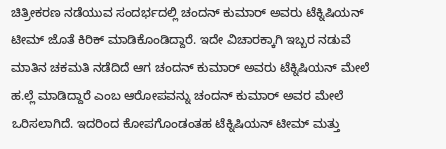ಚಿತ್ರೀಕರಣ ನಡೆಯುವ ಸಂದರ್ಭದಲ್ಲಿ ಚಂದನ್ ಕುಮಾರ್ ಅವರು ಟೆಕ್ನಿಷಿಯನ್ ಟೀಮ್ ಜೊತೆ ಕಿರಿಕ್ ಮಾಡಿಕೊಂಡಿದ್ದಾರೆ‌. ಇದೇ ವಿಚಾರಕ್ಕಾಗಿ ಇಬ್ಬರ ನಡುವೆ ಮಾತಿನ ಚಕಮತಿ ನಡೆದಿದೆ ಆಗ ಚಂದನ್ ಕುಮಾರ್ ಅವರು ಟೆಕ್ನಿಷಿಯನ್ ಮೇಲೆ ಹ.ಲ್ಲೆ ಮಾಡಿದ್ದಾರೆ ಎಂಬ ಆರೋಪವನ್ನು ಚಂದನ್ ಕುಮಾರ್ ಅವರ ಮೇಲೆ ಒರಿಸಲಾಗಿದೆ. ಇದರಿಂದ ಕೋಪಗೊಂಡಂತಹ ಟೆಕ್ನಿಷಿಯನ್ ಟೀಮ್ ಮತ್ತು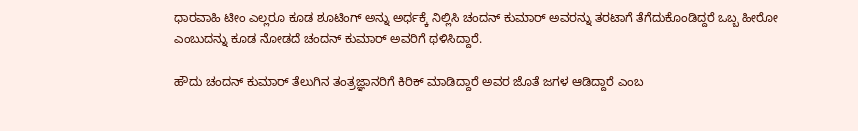ಧಾರವಾಹಿ ಟೀಂ ಎಲ್ಲರೂ ಕೂಡ ಶೂಟಿಂಗ್ ಅನ್ನು ಅರ್ಧಕ್ಕೆ ನಿಲ್ಲಿಸಿ ಚಂದನ್ ಕುಮಾರ್ ಅವರನ್ನು ತರಟಾಗೆ ತೆಗೆದುಕೊಂಡಿದ್ದರೆ ಒಬ್ಬ ಹೀರೋ ಎಂಬುದನ್ನು ಕೂಡ ನೋಡದೆ ಚಂದನ್ ಕುಮಾರ್ ಅವರಿಗೆ ಥಳಿಸಿದ್ದಾರೆ.

ಹೌದು ಚಂದನ್ ಕುಮಾರ್ ತೆಲುಗಿನ ತಂತ್ರಜ್ಞಾನರಿಗೆ ಕಿರಿಕ್ ಮಾಡಿದ್ದಾರೆ ಅವರ ಜೊತೆ ಜಗಳ ಆಡಿದ್ದಾರೆ ಎಂಬ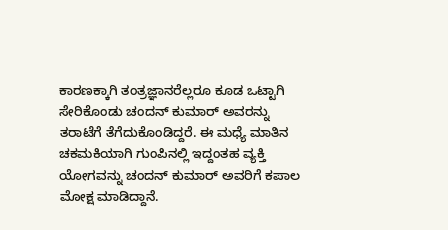ಕಾರಣಕ್ಕಾಗಿ ತಂತ್ರಜ್ಞಾನರೆಲ್ಲರೂ ಕೂಡ ಒಟ್ಟಾಗಿ ಸೇರಿಕೊಂಡು ಚಂದನ್ ಕುಮಾರ್ ಅವರನ್ನು ತರಾಟೆಗೆ ತೆಗೆದುಕೊಂಡಿದ್ದರೆ. ಈ ಮಧ್ಯೆ ಮಾತಿನ ಚಕಮಕಿಯಾಗಿ ಗುಂಪಿನಲ್ಲಿ ಇದ್ದಂತಹ ವ್ಯಕ್ತಿ ಯೋಗವನ್ನು ಚಂದನ್ ಕುಮಾರ್ ಅವರಿಗೆ ಕಪಾಲ ಮೋಕ್ಷ ಮಾಡಿದ್ದಾನೆ.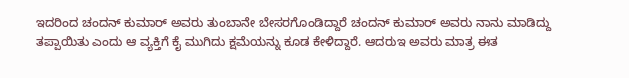ಇದರಿಂದ ಚಂದನ್ ಕುಮಾರ್ ಅವರು ತುಂಬಾನೇ ಬೇಸರಗೊಂಡಿದ್ದಾರೆ ಚಂದನ್ ಕುಮಾರ್ ಅವರು ನಾನು ಮಾಡಿದ್ದು ತಪ್ಪಾಯಿತು ಎಂದು ಆ ವ್ಯಕ್ತಿಗೆ ಕೈ ಮುಗಿದು ಕ್ಷಮೆಯನ್ನು ಕೂಡ ಕೇಳಿದ್ದಾರೆ. ಆದರುಇ ಅವರು ಮಾತ್ರ ಈತ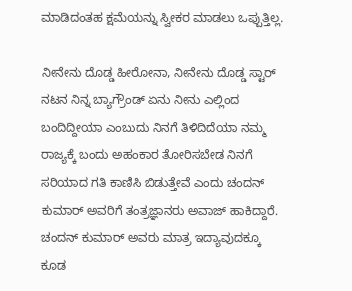ಮಾಡಿದಂತಹ ಕ್ಷಮೆಯನ್ನು ಸ್ವೀಕರ ಮಾಡಲು ಒಪ್ಪುತ್ತಿಲ್ಲ.

ನೀನೇನು ದೊಡ್ಡ ಹೀರೋನಾ, ನೀನೇನು ದೊಡ್ಡ ಸ್ಟಾರ್ ನಟನ ನಿನ್ನ ಬ್ಯಾಗ್ರೌಂಡ್ ಏನು ನೀನು ಎಲ್ಲಿಂದ ಬಂದಿದ್ದೀಯಾ ಎಂಬುದು ನಿನಗೆ ತಿಳಿದಿದೆಯಾ ನಮ್ಮ ರಾಜ್ಯಕ್ಕೆ ಬಂದು ಅಹಂಕಾರ ತೋರಿಸಬೇಡ ನಿನಗೆ ಸರಿಯಾದ ಗತಿ ಕಾಣಿಸಿ ಬಿಡುತ್ತೇವೆ ಎಂದು ಚಂದನ್ ಕುಮಾರ್ ಅವರಿಗೆ ತಂತ್ರಜ್ಞಾನರು ಅವಾಜ್ ಹಾಕಿದ್ದಾರೆ. ಚಂದನ್ ಕುಮಾರ್ ಅವರು ಮಾತ್ರ ಇದ್ಯಾವುದಕ್ಕೂ ಕೂಡ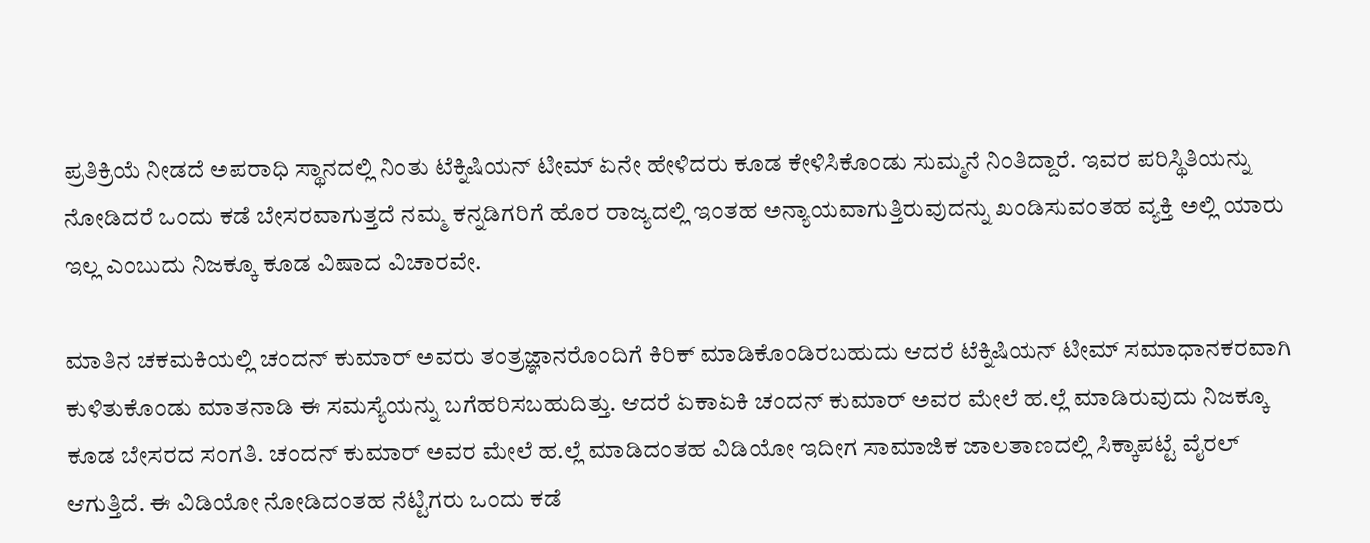ಪ್ರತಿಕ್ರಿಯೆ ನೀಡದೆ ಅಪರಾಧಿ ಸ್ಥಾನದಲ್ಲಿ ನಿಂತು ಟೆಕ್ನಿಷಿಯನ್ ಟೀಮ್ ಏನೇ ಹೇಳಿದರು ಕೂಡ ಕೇಳಿಸಿಕೊಂಡು ಸುಮ್ಮನೆ ನಿಂತಿದ್ದಾರೆ. ಇವರ ಪರಿಸ್ಥಿತಿಯನ್ನು ನೋಡಿದರೆ ಒಂದು ಕಡೆ ಬೇಸರವಾಗುತ್ತದೆ ನಮ್ಮ ಕನ್ನಡಿಗರಿಗೆ ಹೊರ ರಾಜ್ಯದಲ್ಲಿ ಇಂತಹ ಅನ್ಯಾಯವಾಗುತ್ತಿರುವುದನ್ನು ಖಂಡಿಸುವಂತಹ ವ್ಯಕ್ತಿ ಅಲ್ಲಿ ಯಾರು ಇಲ್ಲ ಎಂಬುದು ನಿಜಕ್ಕೂ ಕೂಡ ವಿಷಾದ ವಿಚಾರವೇ.

ಮಾತಿನ ಚಕಮಕಿಯಲ್ಲಿ ಚಂದನ್ ಕುಮಾರ್ ಅವರು ತಂತ್ರಜ್ಞಾನರೊಂದಿಗೆ ಕಿರಿಕ್ ಮಾಡಿಕೊಂಡಿರಬಹುದು ಆದರೆ ಟೆಕ್ನಿಷಿಯನ್ ಟೀಮ್ ಸಮಾಧಾನಕರವಾಗಿ ಕುಳಿತುಕೊಂಡು ಮಾತನಾಡಿ ಈ ಸಮಸ್ಯೆಯನ್ನು ಬಗೆಹರಿಸಬಹುದಿತ್ತು. ಆದರೆ ಏಕಾಏಕಿ ಚಂದನ್ ಕುಮಾರ್ ಅವರ ಮೇಲೆ ಹ.ಲ್ಲೆ ಮಾಡಿರುವುದು ನಿಜಕ್ಕೂ ಕೂಡ ಬೇಸರದ ಸಂಗತಿ. ಚಂದನ್ ಕುಮಾರ್ ಅವರ ಮೇಲೆ ಹ.ಲ್ಲೆ ಮಾಡಿದಂತಹ ವಿಡಿಯೋ ಇದೀಗ ಸಾಮಾಜಿಕ ಜಾಲತಾಣದಲ್ಲಿ ಸಿಕ್ಕಾಪಟ್ಟೆ ವೈರಲ್ ಆಗುತ್ತಿದೆ. ಈ ವಿಡಿಯೋ ನೋಡಿದಂತಹ ನೆಟ್ಟಿಗರು ಒಂದು ಕಡೆ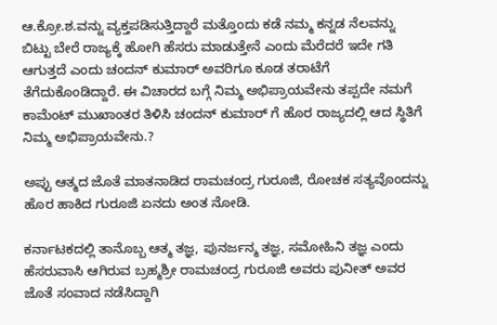ಆ.ಕ್ರೋ.ಶ.ವನ್ನು ವ್ಯಕ್ತಪಡಿಸುತ್ತಿದ್ದಾರೆ ಮತ್ತೊಂದು ಕಡೆ ನಮ್ಮ ಕನ್ನಡ ನೆಲವನ್ನು ಬಿಟ್ಟು ಬೇರೆ ರಾಜ್ಯಕ್ಕೆ ಹೋಗಿ ಹೆಸರು ಮಾಡುತ್ತೇನೆ ಎಂದು ಮೆರೆದರೆ ಇದೇ ಗತಿ ಆಗುತ್ತದೆ ಎಂದು ಚಂದನ್ ಕುಮಾರ್ ಅವರಿಗೂ ಕೂಡ ತರಾಟೆಗೆ ತೆಗೆದುಕೊಂಡಿದ್ದಾರೆ. ಈ ವಿಚಾರದ ಬಗ್ಗೆ ನಿಮ್ಮ ಅಭಿಪ್ರಾಯವೇನು ತಪ್ಪದೇ ನಮಗೆ ಕಾಮೆಂಟ್ ಮುಖಾಂತರ ತಿಳಿಸಿ ಚಂದನ್ ಕುಮಾರ್ ಗೆ ಹೊರ ರಾಜ್ಯದಲ್ಲಿ ಆದ ಸ್ಥಿತಿಗೆ ನಿಮ್ಮ ಅಭಿಪ್ರಾಯವೇನು.?

ಅಪ್ಪು ಆತ್ಮದ ಜೊತೆ ಮಾತನಾಡಿದ ರಾಮಚಂದ್ರ ಗುರೂಜಿ, ರೋಚಕ ಸತ್ಯವೊಂದನ್ನು ಹೊರ ಹಾಕಿದ ಗುರೂಜಿ ಏನದು ಅಂತ ನೋಡಿ.

ಕರ್ನಾಟಕದಲ್ಲಿ ತಾನೊಬ್ಬ ಆತ್ಮ ತಜ್ಞ, ಪುನರ್ಜನ್ಮ ತಜ್ಞ, ಸಮೋಹಿನಿ ತಜ್ಞ ಎಂದು ಹೆಸರುವಾಸಿ ಆಗಿರುವ ಬ್ರಹ್ಮಶ್ರೀ ರಾಮಚಂದ್ರ ಗುರೂಜಿ ಅವರು ಪುನೀತ್ ಅವರ ಜೊತೆ ಸಂವಾದ ನಡೆಸಿದ್ದಾಗಿ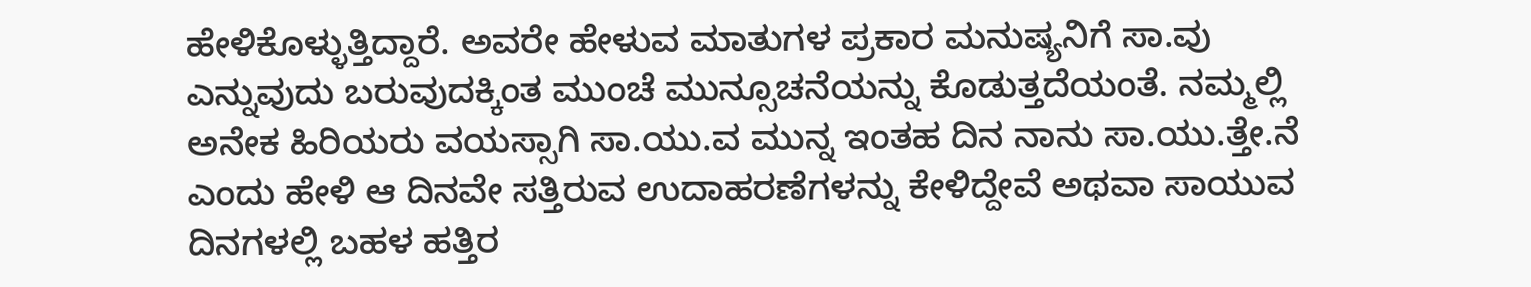ಹೇಳಿಕೊಳ್ಳುತ್ತಿದ್ದಾರೆ. ಅವರೇ ಹೇಳುವ ಮಾತುಗಳ ಪ್ರಕಾರ ಮನುಷ್ಯನಿಗೆ ಸಾ.ವು ಎನ್ನುವುದು ಬರುವುದಕ್ಕಿಂತ ಮುಂಚೆ ಮುನ್ಸೂಚನೆಯನ್ನು ಕೊಡುತ್ತದೆಯಂತೆ. ನಮ್ಮಲ್ಲಿ ಅನೇಕ ಹಿರಿಯರು ವಯಸ್ಸಾಗಿ ಸಾ.ಯು.ವ ಮುನ್ನ ಇಂತಹ ದಿನ ನಾನು ಸಾ.ಯು.ತ್ತೇ.ನೆ ಎಂದು ಹೇಳಿ ಆ ದಿನವೇ ಸತ್ತಿರುವ ಉದಾಹರಣೆಗಳನ್ನು ಕೇಳಿದ್ದೇವೆ ಅಥವಾ ಸಾಯುವ ದಿನಗಳಲ್ಲಿ ಬಹಳ ಹತ್ತಿರ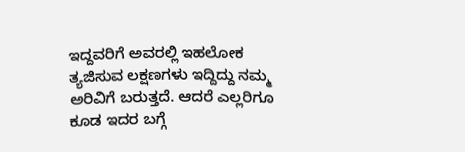ಇದ್ದವರಿಗೆ ಅವರಲ್ಲಿ ಇಹಲೋಕ ತ್ಯಜಿಸುವ ಲಕ್ಷಣಗಳು ಇದ್ದಿದ್ದು ನಮ್ಮ ಅರಿವಿಗೆ ಬರುತ್ತದೆ. ಆದರೆ ಎಲ್ಲರಿಗೂ ಕೂಡ ಇದರ ಬಗ್ಗೆ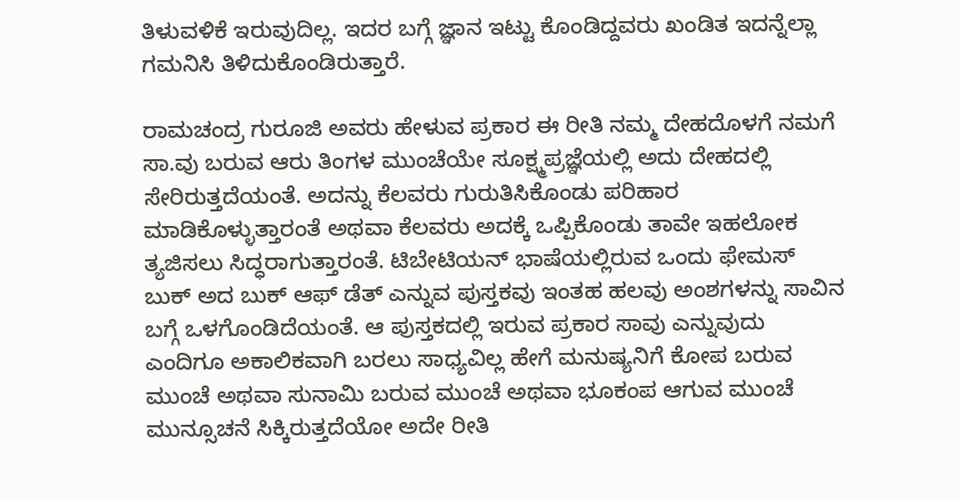ತಿಳುವಳಿಕೆ ಇರುವುದಿಲ್ಲ. ಇದರ ಬಗ್ಗೆ ಜ್ಞಾನ ಇಟ್ಟು ಕೊಂಡಿದ್ದವರು ಖಂಡಿತ ಇದನ್ನೆಲ್ಲಾ ಗಮನಿಸಿ ತಿಳಿದುಕೊಂಡಿರುತ್ತಾರೆ.

ರಾಮಚಂದ್ರ ಗುರೂಜಿ ಅವರು ಹೇಳುವ ಪ್ರಕಾರ ಈ ರೀತಿ ನಮ್ಮ ದೇಹದೊಳಗೆ ನಮಗೆ ಸಾ.ವು ಬರುವ ಆರು ತಿಂಗಳ ಮುಂಚೆಯೇ ಸೂಕ್ಷ್ಮಪ್ರಜ್ಞೆಯಲ್ಲಿ ಅದು ದೇಹದಲ್ಲಿ ಸೇರಿರುತ್ತದೆಯಂತೆ. ಅದನ್ನು ಕೆಲವರು ಗುರುತಿಸಿಕೊಂಡು ಪರಿಹಾರ ಮಾಡಿಕೊಳ್ಳುತ್ತಾರಂತೆ ಅಥವಾ ಕೆಲವರು ಅದಕ್ಕೆ ಒಪ್ಪಿಕೊಂಡು ತಾವೇ ಇಹಲೋಕ ತ್ಯಜಿಸಲು ಸಿದ್ಧರಾಗುತ್ತಾರಂತೆ. ಟಿಬೇಟಿಯನ್ ಭಾಷೆಯಲ್ಲಿರುವ ಒಂದು ಫೇಮಸ್ ಬುಕ್ ಅದ ಬುಕ್ ಆಫ್ ಡೆತ್ ಎನ್ನುವ ಪುಸ್ತಕವು ಇಂತಹ ಹಲವು ಅಂಶಗಳನ್ನು ಸಾವಿನ ಬಗ್ಗೆ ಒಳಗೊಂಡಿದೆಯಂತೆ. ಆ ಪುಸ್ತಕದಲ್ಲಿ ಇರುವ ಪ್ರಕಾರ ಸಾವು ಎನ್ನುವುದು ಎಂದಿಗೂ ಅಕಾಲಿಕವಾಗಿ ಬರಲು ಸಾಧ್ಯವಿಲ್ಲ ಹೇಗೆ ಮನುಷ್ಯನಿಗೆ ಕೋಪ ಬರುವ ಮುಂಚೆ ಅಥವಾ ಸುನಾಮಿ ಬರುವ ಮುಂಚೆ ಅಥವಾ ಭೂಕಂಪ ಆಗುವ ಮುಂಚೆ ಮುನ್ಸೂಚನೆ ಸಿಕ್ಕಿರುತ್ತದೆಯೋ ಅದೇ ರೀತಿ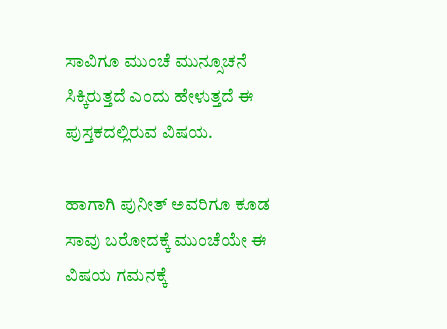ಸಾವಿಗೂ ಮುಂಚೆ ಮುನ್ಸೂಚನೆ ಸಿಕ್ಕಿರುತ್ತದೆ ಎಂದು ಹೇಳುತ್ತದೆ ಈ ಪುಸ್ತಕದಲ್ಲಿರುವ ವಿಷಯ.

ಹಾಗಾಗಿ ಪುನೀತ್ ಅವರಿಗೂ ಕೂಡ ಸಾವು ಬರೋದಕ್ಕೆ ಮುಂಚೆಯೇ ಈ ವಿಷಯ ಗಮನಕ್ಕೆ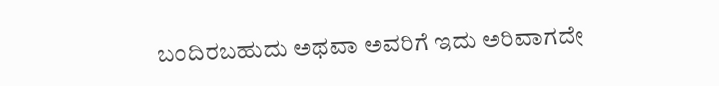ಬಂದಿರಬಹುದು ಅಥವಾ ಅವರಿಗೆ ಇದು ಅರಿವಾಗದೇ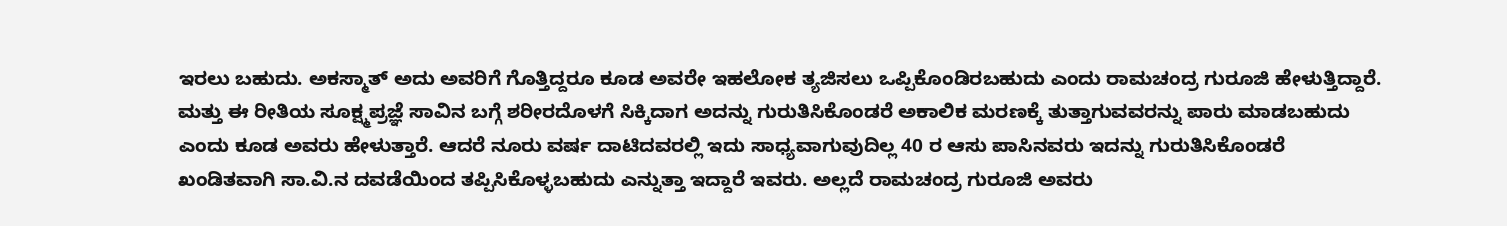ಇರಲು ಬಹುದು. ಅಕಸ್ಮಾತ್ ಅದು ಅವರಿಗೆ ಗೊತ್ತಿದ್ದರೂ ಕೂಡ ಅವರೇ ಇಹಲೋಕ ತ್ಯಜಿಸಲು ಒಪ್ಪಿಕೊಂಡಿರಬಹುದು ಎಂದು ರಾಮಚಂದ್ರ ಗುರೂಜಿ ಹೇಳುತ್ತಿದ್ದಾರೆ. ಮತ್ತು ಈ ರೀತಿಯ ಸೂಕ್ಷ್ಮಪ್ರಜ್ಞೆ ಸಾವಿನ ಬಗ್ಗೆ ಶರೀರದೊಳಗೆ ಸಿಕ್ಕಿದಾಗ ಅದನ್ನು ಗುರುತಿಸಿಕೊಂಡರೆ ಅಕಾಲಿಕ ಮರಣಕ್ಕೆ ತುತ್ತಾಗುವವರನ್ನು ಪಾರು ಮಾಡಬಹುದು ಎಂದು ಕೂಡ ಅವರು ಹೇಳುತ್ತಾರೆ. ಆದರೆ ನೂರು ವರ್ಷ ದಾಟಿದವರಲ್ಲಿ ಇದು ಸಾಧ್ಯವಾಗುವುದಿಲ್ಲ 40 ರ ಆಸು ಪಾಸಿನವರು ಇದನ್ನು ಗುರುತಿಸಿಕೊಂಡರೆ ಖಂಡಿತವಾಗಿ ಸಾ.ವಿ.ನ ದವಡೆಯಿಂದ ತಪ್ಪಿಸಿಕೊಳ್ಳಬಹುದು ಎನ್ನುತ್ತಾ ಇದ್ದಾರೆ ಇವರು. ಅಲ್ಲದೆ ರಾಮಚಂದ್ರ ಗುರೂಜಿ ಅವರು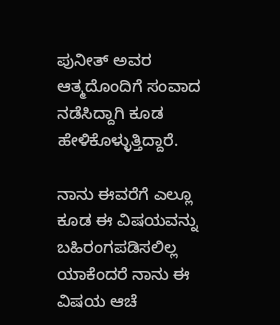ಪುನೀತ್ ಅವರ ಆತ್ಮದೊಂದಿಗೆ ಸಂವಾದ ನಡೆಸಿದ್ದಾಗಿ ಕೂಡ ಹೇಳಿಕೊಳ್ಳುತ್ತಿದ್ದಾರೆ.

ನಾನು ಈವರೆಗೆ ಎಲ್ಲೂ ಕೂಡ ಈ ವಿಷಯವನ್ನು ಬಹಿರಂಗಪಡಿಸಲಿಲ್ಲ ಯಾಕೆಂದರೆ ನಾನು ಈ ವಿಷಯ ಆಚೆ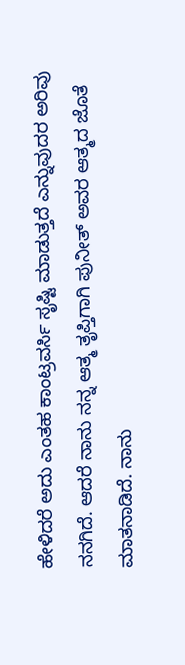ಹೇಳಿದರೆ ಅದು ಎಂತಹ ಕಾಂಟ್ರವರ್ಸಿ ಸೃಷ್ಟಿ ಮಾಡುತ್ತದೆ ಎನ್ನುವುದರ ಅರಿವು ನನಗಿದೆ. ಆದರೆ ನಾನು ನನ್ನ ಆತ್ಮ ತೃಪ್ತಿಗಾಗಿ ಪುನೀತ್ ಅವರ ಆತ್ಮದ ಜೊತೆ ಮಾತನಾಡಿದೆ. ನಾನು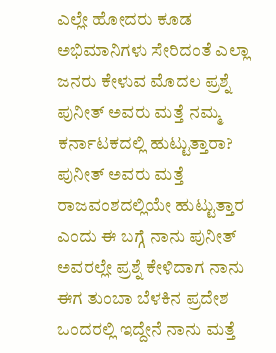ಎಲ್ಲೇ ಹೋದರು ಕೂಡ ಅಭಿಮಾನಿಗಳು ಸೇರಿದಂತೆ ಎಲ್ಲಾ ಜನರು ಕೇಳುವ ಮೊದಲ ಪ್ರಶ್ನೆ ಪುನೀತ್ ಅವರು ಮತ್ತೆ ನಮ್ಮ ಕರ್ನಾಟಕದಲ್ಲಿ ಹುಟ್ಟುತ್ತಾರಾ? ಪುನೀತ್ ಅವರು ಮತ್ತೆ ರಾಜವಂಶದಲ್ಲಿಯೇ ಹುಟ್ಟುತ್ತಾರ ಎಂದು ಈ ಬಗ್ಗೆ ನಾನು ಪುನೀತ್ ಅವರಲ್ಲೇ ಪ್ರಶ್ನೆ ಕೇಳಿದಾಗ ನಾನು ಈಗ ತುಂಬಾ ಬೆಳಕಿನ ಪ್ರದೇಶ ಒಂದರಲ್ಲಿ ಇದ್ದೇನೆ ನಾನು ಮತ್ತೆ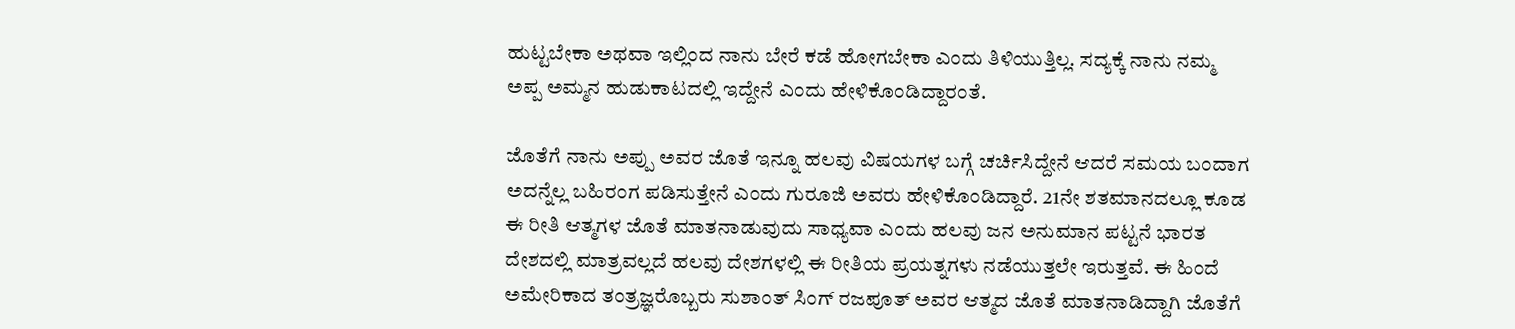ಹುಟ್ಟಬೇಕಾ ಅಥವಾ ಇಲ್ಲಿಂದ ನಾನು ಬೇರೆ ಕಡೆ ಹೋಗಬೇಕಾ ಎಂದು ತಿಳಿಯುತ್ತಿಲ್ಲ. ಸದ್ಯಕ್ಕೆ ನಾನು ನಮ್ಮ ಅಪ್ಪ ಅಮ್ಮನ ಹುಡುಕಾಟದಲ್ಲಿ ಇದ್ದೇನೆ ಎಂದು ಹೇಳಿಕೊಂಡಿದ್ದಾರಂತೆ.

ಜೊತೆಗೆ ನಾನು ಅಪ್ಪು ಅವರ ಜೊತೆ ಇನ್ನೂ ಹಲವು ವಿಷಯಗಳ ಬಗ್ಗೆ ಚರ್ಚಿಸಿದ್ದೇನೆ ಆದರೆ ಸಮಯ ಬಂದಾಗ ಅದನ್ನೆಲ್ಲ ಬಹಿರಂಗ ಪಡಿಸುತ್ತೇನೆ ಎಂದು ಗುರೂಜಿ ಅವರು ಹೇಳಿಕೊಂಡಿದ್ದಾರೆ. 21ನೇ ಶತಮಾನದಲ್ಲೂ ಕೂಡ ಈ ರೀತಿ ಆತ್ಮಗಳ ಜೊತೆ ಮಾತನಾಡುವುದು ಸಾಧ್ಯವಾ ಎಂದು ಹಲವು ಜನ ಅನುಮಾನ ಪಟ್ಟನೆ ಭಾರತ ದೇಶದಲ್ಲಿ ಮಾತ್ರವಲ್ಲದೆ ಹಲವು ದೇಶಗಳಲ್ಲಿ ಈ ರೀತಿಯ ಪ್ರಯತ್ನಗಳು ನಡೆಯುತ್ತಲೇ ಇರುತ್ತವೆ. ಈ ಹಿಂದೆ ಅಮೇರಿಕಾದ ತಂತ್ರಜ್ಞರೊಬ್ಬರು ಸುಶಾಂತ್ ಸಿಂಗ್ ರಜಪೂತ್ ಅವರ ಆತ್ಮದ ಜೊತೆ ಮಾತನಾಡಿದ್ದಾಗಿ ಜೊತೆಗೆ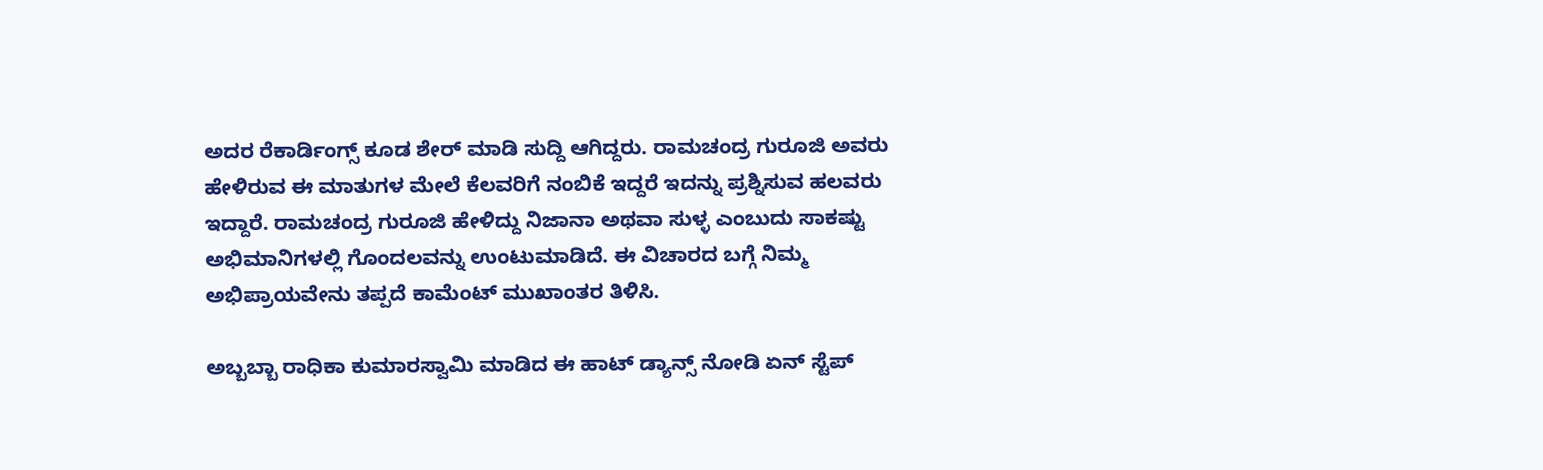ಅದರ ರೆಕಾರ್ಡಿಂಗ್ಸ್ ಕೂಡ ಶೇರ್ ಮಾಡಿ ಸುದ್ದಿ ಆಗಿದ್ದರು. ರಾಮಚಂದ್ರ ಗುರೂಜಿ ಅವರು ಹೇಳಿರುವ ಈ ಮಾತುಗಳ ಮೇಲೆ ಕೆಲವರಿಗೆ ನಂಬಿಕೆ ಇದ್ದರೆ ಇದನ್ನು ಪ್ರಶ್ನಿಸುವ ಹಲವರು ಇದ್ದಾರೆ. ರಾಮಚಂದ್ರ ಗುರೂಜಿ ಹೇಳಿದ್ದು ನಿಜಾನಾ ಅಥವಾ ಸುಳ್ಳ ಎಂಬುದು ಸಾಕಷ್ಟು ಅಭಿಮಾನಿಗಳಲ್ಲಿ ಗೊಂದಲವನ್ನು ಉಂಟುಮಾಡಿದೆ. ಈ ವಿಚಾರದ ಬಗ್ಗೆ ನಿಮ್ಮ ಅಭಿಪ್ರಾಯವೇನು ತಪ್ಪದೆ ಕಾಮೆಂಟ್ ಮುಖಾಂತರ ತಿಳಿಸಿ.

ಅಬ್ಬಬ್ಬಾ ರಾಧಿಕಾ ಕುಮಾರಸ್ವಾಮಿ ಮಾಡಿದ ಈ ಹಾಟ್ ಡ್ಯಾನ್ಸ್ ನೋಡಿ ಏನ್ ಸ್ಟೆಪ್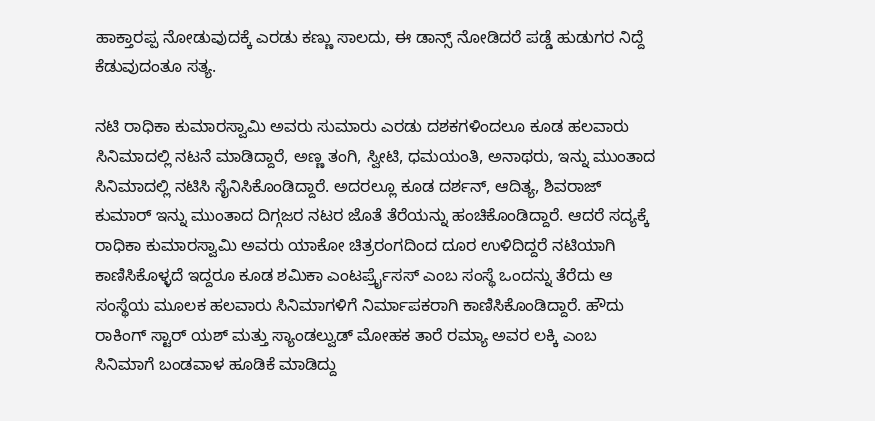ಹಾಕ್ತಾರಪ್ಪ ನೋಡುವುದಕ್ಕೆ ಎರಡು ಕಣ್ಣು ಸಾಲದು, ಈ ಡಾನ್ಸ್ ನೋಡಿದರೆ ಪಡ್ಡೆ ಹುಡುಗರ ನಿದ್ದೆ ಕೆಡುವುದಂತೂ ಸತ್ಯ.

ನಟಿ ರಾಧಿಕಾ ಕುಮಾರಸ್ವಾಮಿ ಅವರು ಸುಮಾರು ಎರಡು ದಶಕಗಳಿಂದಲೂ ಕೂಡ ಹಲವಾರು ಸಿನಿಮಾದಲ್ಲಿ ನಟನೆ ಮಾಡಿದ್ದಾರೆ, ಅಣ್ಣ ತಂಗಿ, ಸ್ವೀಟಿ, ಧಮಯಂತಿ, ಅನಾಥರು, ಇನ್ನು ಮುಂತಾದ ಸಿನಿಮಾದಲ್ಲಿ ನಟಿಸಿ ಸೈನಿಸಿಕೊಂಡಿದ್ದಾರೆ. ಅದರಲ್ಲೂ ಕೂಡ ದರ್ಶನ್, ಆದಿತ್ಯ, ಶಿವರಾಜ್ ಕುಮಾರ್ ಇನ್ನು ಮುಂತಾದ ದಿಗ್ಗಜರ ನಟರ ಜೊತೆ ತೆರೆಯನ್ನು ಹಂಚಿಕೊಂಡಿದ್ದಾರೆ. ಆದರೆ ಸದ್ಯಕ್ಕೆ ರಾಧಿಕಾ ಕುಮಾರಸ್ವಾಮಿ ಅವರು ಯಾಕೋ ಚಿತ್ರರಂಗದಿಂದ ದೂರ ಉಳಿದಿದ್ದರೆ ನಟಿಯಾಗಿ ಕಾಣಿಸಿಕೊಳ್ಳದೆ ಇದ್ದರೂ ಕೂಡ ಶಮಿಕಾ ಎಂಟರ್ಪ್ರೈಸಸ್ ಎಂಬ ಸಂಸ್ಥೆ ಒಂದನ್ನು ತೆರೆದು ಆ ಸಂಸ್ಥೆಯ ಮೂಲಕ ಹಲವಾರು ಸಿನಿಮಾಗಳಿಗೆ ನಿರ್ಮಾಪಕರಾಗಿ ಕಾಣಿಸಿಕೊಂಡಿದ್ದಾರೆ. ಹೌದು ರಾಕಿಂಗ್ ಸ್ಟಾರ್ ಯಶ್ ಮತ್ತು ಸ್ಯಾಂಡಲ್ವುಡ್ ಮೋಹಕ ತಾರೆ ರಮ್ಯಾ ಅವರ ಲಕ್ಕಿ ಎಂಬ ಸಿನಿಮಾಗೆ ಬಂಡವಾಳ ಹೂಡಿಕೆ ಮಾಡಿದ್ದು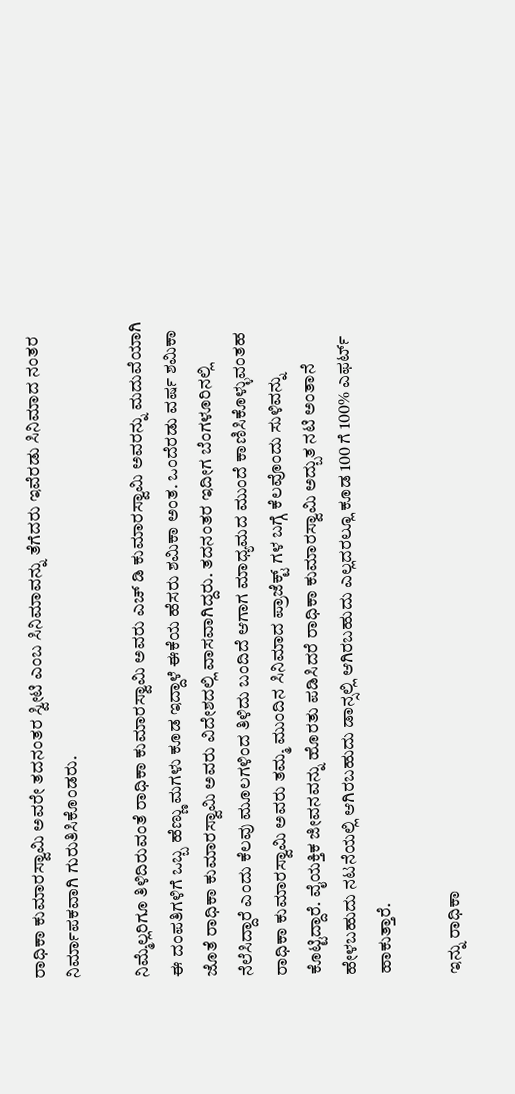ರಾಧಿಕಾ ಕುಮಾರಸ್ವಾಮಿ ಅವರೇ ತದನಂತರ ಸ್ವೀಟಿ ಎಂಬ ಸಿನಿಮಾವನ್ನು ತೆಗೆದರು ಇವೆರಡು ಸಿನಿಮಾದ ನಂತರ ನಿರ್ಮಾಪಕವಾಗಿ ಗುರುತಿಸಿಕೊಂಡರು.

ನಿಮ್ಮೆಲ್ಲರಿಗೂ ತಿಳಿದಿರುವಂತೆ ರಾಧಿಕಾ ಕುಮಾರಸ್ವಾಮಿ ಅವರು ಎಚ್ ಡಿ ಕುಮಾರಸ್ವಾಮಿ ಅವರನ್ನು ಮದುವೆಯಾಗಿ ಈ ದಂಪತಿಗಳಿಗೆ ಒಬ್ಬ ಹೆಣ್ಣು ಮಗಳು ಕೂಡ ಇದ್ದಾಳೆ ಈಕೆಯ ಹೆಸರು ಶಮಿಕಾ ಅಂತ. ಒಂದೆರಡು ವರ್ಷ ಶಮಿಕಾ ಜೊತೆ ರಾಧಿಕಾ ಕುಮಾರಸ್ವಾಮಿ ಅವರು ವಿದೇಶದಲ್ಲಿ ವಾಸವಾಗಿದ್ದರು. ತದನಂತರ ಇದೀಗ ಬೆಂಗಳೂರಿನಲ್ಲಿ ನೆಲೆಸಿದ್ದಾರೆ ಎಂದು ಕೆಲವು ಮೂಲಗಳಿಂದ ತಿಳಿದು ಬಂದಿದೆ ಆಗಾಗ ಮಾಧ್ಯಮದ ಮುಂದೆ ಕಾಣಿಸಿಕೊಳ್ಳುವಂತಹ ರಾಧಿಕಾ ಕುಮಾರಸ್ವಾಮಿ ಅವರು ತಮ್ಮ ಮುಂದಿನ ಸಿನಿಮಾದ ಪ್ರಾಜೆಕ್ಟ್ ಗಳ ಬಗ್ಗೆ ಕೆಲವೊಂದು ಸುಳಿವನ್ನು ಕೊಟ್ಟಿದ್ದಾರೆ. ವೈಯಕ್ತಿಕ ಜೀವನವನ್ನು ಹೊರತು ಪಡಿಸಿದರೆ ರಾಧಿಕಾ ಕುಮಾರಸ್ವಾಮಿ ಅದ್ಬುತ ನಟಿ ಅಂತಾನೆ ಹೇಳಬಹುದು ನಟನೆಯಲ್ಲಿ ಆಗಿರಬಹುದು ಡಾನ್ಸಲ್ಲಿ ಆಗಿರಬಹುದು ಎಲ್ಲದರಲ್ಲೂ ಕೂಡ 100 ಗೆ 100% ಎಫರ್ಟ್ ಹಾಕುತ್ತಾರೆ.

ಇನ್ನು ರಾಧಿಕಾ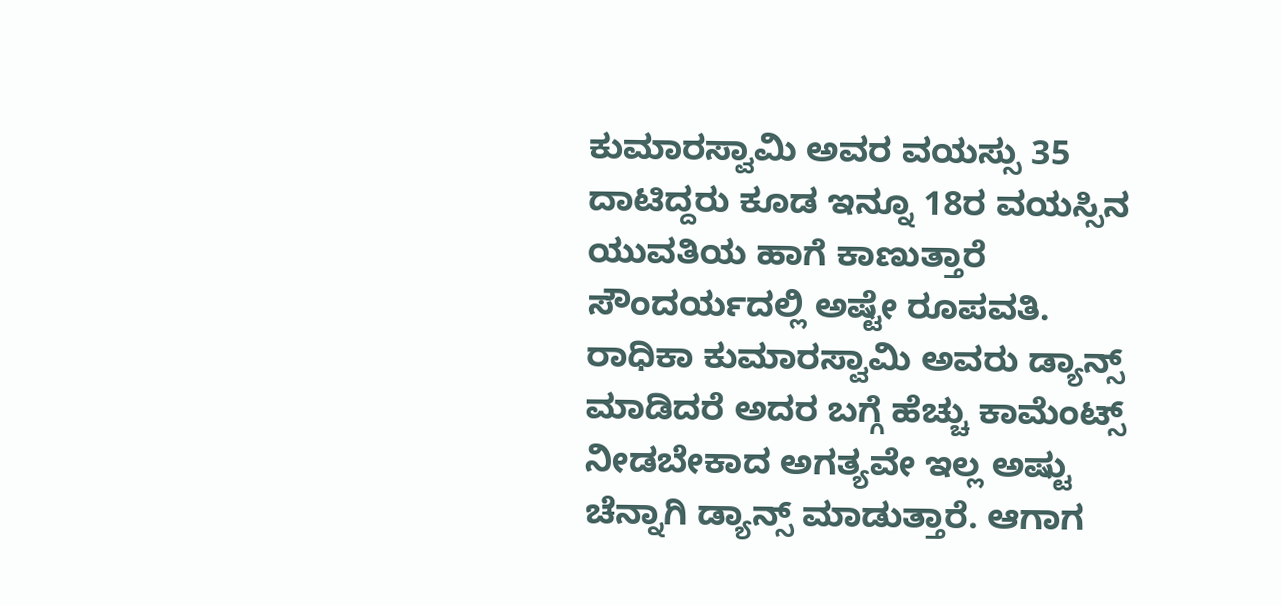ಕುಮಾರಸ್ವಾಮಿ ಅವರ ವಯಸ್ಸು 35 ದಾಟಿದ್ದರು ಕೂಡ ಇನ್ನೂ 18ರ ವಯಸ್ಸಿನ ಯುವತಿಯ ಹಾಗೆ ಕಾಣುತ್ತಾರೆ ಸೌಂದರ್ಯದಲ್ಲಿ ಅಷ್ಟೇ ರೂಪವತಿ. ರಾಧಿಕಾ ಕುಮಾರಸ್ವಾಮಿ ಅವರು ಡ್ಯಾನ್ಸ್ ಮಾಡಿದರೆ ಅದರ ಬಗ್ಗೆ ಹೆಚ್ಚು ಕಾಮೆಂಟ್ಸ್ ನೀಡಬೇಕಾದ ಅಗತ್ಯವೇ ಇಲ್ಲ ಅಷ್ಟು ಚೆನ್ನಾಗಿ ಡ್ಯಾನ್ಸ್ ಮಾಡುತ್ತಾರೆ. ಆಗಾಗ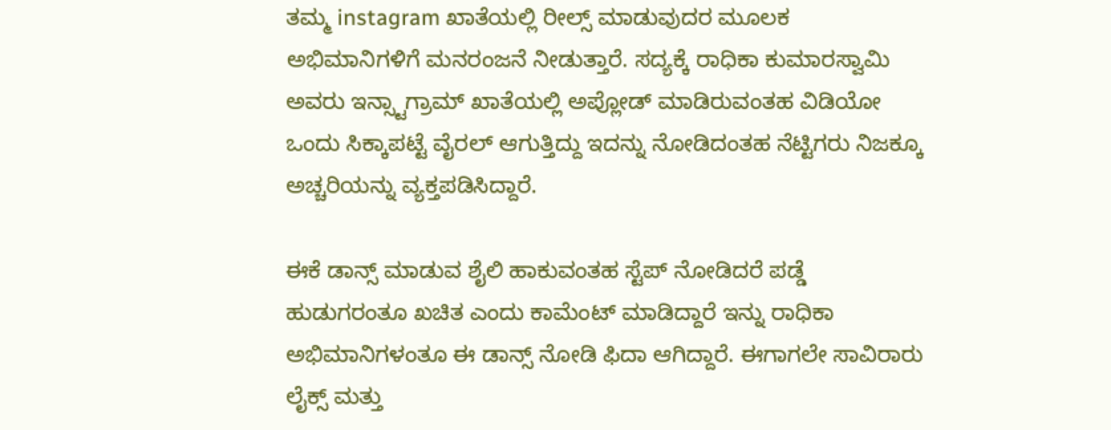ತಮ್ಮ instagram ಖಾತೆಯಲ್ಲಿ ರೀಲ್ಸ್ ಮಾಡುವುದರ ಮೂಲಕ ಅಭಿಮಾನಿಗಳಿಗೆ ಮನರಂಜನೆ ನೀಡುತ್ತಾರೆ. ಸದ್ಯಕ್ಕೆ ರಾಧಿಕಾ ಕುಮಾರಸ್ವಾಮಿ ಅವರು ಇನ್ಸ್ಟಾಗ್ರಾಮ್ ಖಾತೆಯಲ್ಲಿ ಅಪ್ಲೋಡ್ ಮಾಡಿರುವಂತಹ ವಿಡಿಯೋ ಒಂದು ಸಿಕ್ಕಾಪಟ್ಟೆ ವೈರಲ್ ಆಗುತ್ತಿದ್ದು ಇದನ್ನು ನೋಡಿದಂತಹ ನೆಟ್ಟಿಗರು ನಿಜಕ್ಕೂ ಅಚ್ಚರಿಯನ್ನು ವ್ಯಕ್ತಪಡಿಸಿದ್ದಾರೆ.

ಈಕೆ ಡಾನ್ಸ್ ಮಾಡುವ ಶೈಲಿ ಹಾಕುವಂತಹ ಸ್ಟೆಪ್ ನೋಡಿದರೆ ಪಡ್ಡೆ ಹುಡುಗರಂತೂ ಖಚಿತ ಎಂದು ಕಾಮೆಂಟ್ ಮಾಡಿದ್ದಾರೆ ಇನ್ನು ರಾಧಿಕಾ ಅಭಿಮಾನಿಗಳಂತೂ ಈ ಡಾನ್ಸ್ ನೋಡಿ ಫಿದಾ ಆಗಿದ್ದಾರೆ. ಈಗಾಗಲೇ ಸಾವಿರಾರು ಲೈಕ್ಸ್ ಮತ್ತು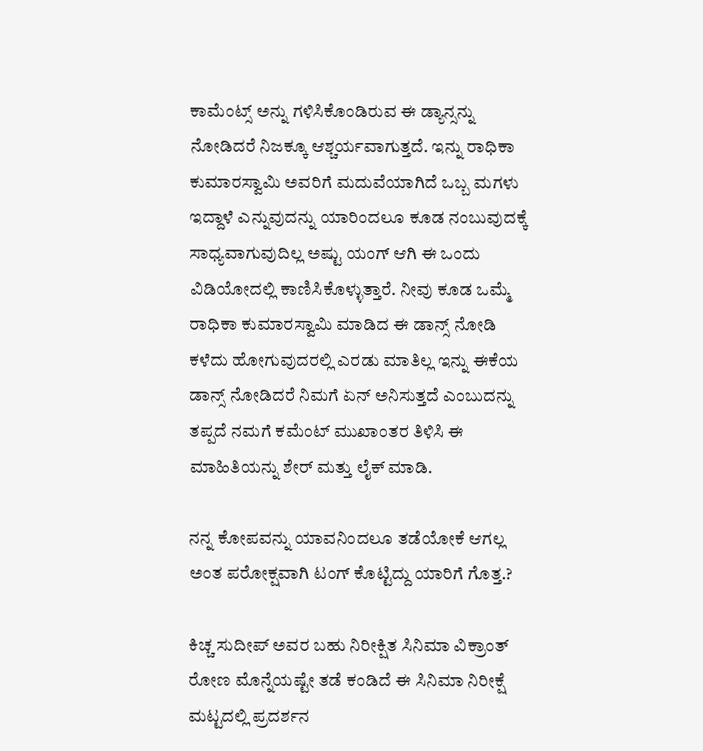ಕಾಮೆಂಟ್ಸ್ ಅನ್ನು ಗಳಿಸಿಕೊಂಡಿರುವ ಈ ಡ್ಯಾನ್ಸನ್ನು ನೋಡಿದರೆ ನಿಜಕ್ಕೂ ಆಶ್ಚರ್ಯವಾಗುತ್ತದೆ. ಇನ್ನು ರಾಧಿಕಾ ಕುಮಾರಸ್ವಾಮಿ ಅವರಿಗೆ ಮದುವೆಯಾಗಿದೆ ಒಬ್ಬ ಮಗಳು ಇದ್ದಾಳೆ ಎನ್ನುವುದನ್ನು ಯಾರಿಂದಲೂ ಕೂಡ ನಂಬುವುದಕ್ಕೆ ಸಾಧ್ಯವಾಗುವುದಿಲ್ಲ ಅಷ್ಟು ಯಂಗ್ ಆಗಿ ಈ ಒಂದು ವಿಡಿಯೋದಲ್ಲಿ ಕಾಣಿಸಿಕೊಳ್ಳುತ್ತಾರೆ. ನೀವು ಕೂಡ ಒಮ್ಮೆ ರಾಧಿಕಾ ಕುಮಾರಸ್ವಾಮಿ ಮಾಡಿದ ಈ ಡಾನ್ಸ್ ನೋಡಿ ಕಳೆದು ಹೋಗುವುದರಲ್ಲಿ ಎರಡು ಮಾತಿಲ್ಲ ಇನ್ನು ಈಕೆಯ ಡಾನ್ಸ್ ನೋಡಿದರೆ ನಿಮಗೆ ಏನ್ ಅನಿಸುತ್ತದೆ ಎಂಬುದನ್ನು ತಪ್ಪದೆ ನಮಗೆ ಕಮೆಂಟ್ ಮುಖಾಂತರ ತಿಳಿಸಿ ಈ ಮಾಹಿತಿಯನ್ನು ಶೇರ್ ಮತ್ತು ಲೈಕ್ ಮಾಡಿ.

ನನ್ನ ಕೋಪವನ್ನು ಯಾವನಿಂದಲೂ ತಡೆಯೋಕೆ ಆಗಲ್ಲ ಅಂತ ಪರೋಕ್ಷವಾಗಿ ಟಂಗ್ ಕೊಟ್ಟಿದ್ದು ಯಾರಿಗೆ ಗೊತ್ತ.?

ಕಿಚ್ಚ ಸುದೀಪ್ ಅವರ ಬಹು ನಿರೀಕ್ಷಿತ ಸಿನಿಮಾ ವಿಕ್ರಾಂತ್ ರೋಣ ಮೊನ್ನೆಯಷ್ಟೇ ತಡೆ ಕಂಡಿದೆ ಈ ಸಿನಿಮಾ ನಿರೀಕ್ಷೆ ಮಟ್ಟದಲ್ಲಿ ಪ್ರದರ್ಶನ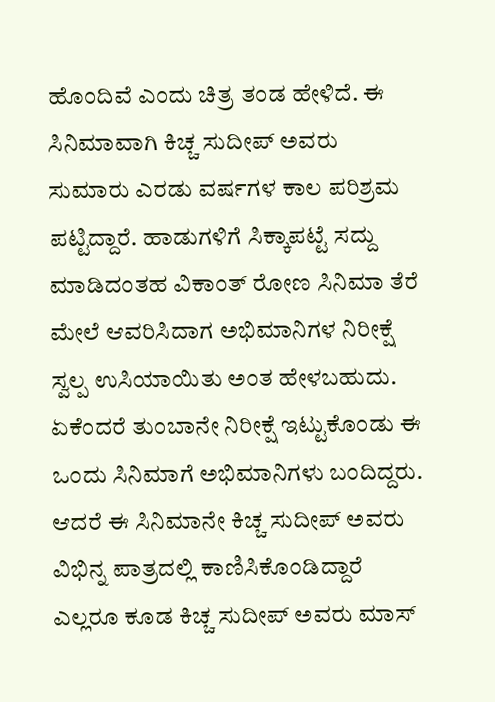ಹೊಂದಿವೆ ಎಂದು ಚಿತ್ರ ತಂಡ ಹೇಳಿದೆ. ಈ ಸಿನಿಮಾವಾಗಿ ಕಿಚ್ಚ ಸುದೀಪ್ ಅವರು ಸುಮಾರು ಎರಡು ವರ್ಷಗಳ ಕಾಲ ಪರಿಶ್ರಮ ಪಟ್ಟಿದ್ದಾರೆ. ಹಾಡುಗಳಿಗೆ ಸಿಕ್ಕಾಪಟ್ಟೆ ಸದ್ದು ಮಾಡಿದಂತಹ ವಿಕಾಂತ್ ರೋಣ ಸಿನಿಮಾ ತೆರೆ ಮೇಲೆ ಆವರಿಸಿದಾಗ ಅಭಿಮಾನಿಗಳ ನಿರೀಕ್ಷೆ ಸ್ವಲ್ಪ ಉಸಿಯಾಯಿತು ಅಂತ ಹೇಳಬಹುದು. ಏಕೆಂದರೆ ತುಂಬಾನೇ ನಿರೀಕ್ಷೆ ಇಟ್ಟುಕೊಂಡು ಈ ಒಂದು ಸಿನಿಮಾಗೆ ಅಭಿಮಾನಿಗಳು ಬಂದಿದ್ದರು. ಆದರೆ ಈ ಸಿನಿಮಾನೇ ಕಿಚ್ಚ ಸುದೀಪ್ ಅವರು ವಿಭಿನ್ನ ಪಾತ್ರದಲ್ಲಿ ಕಾಣಿಸಿಕೊಂಡಿದ್ದಾರೆ ಎಲ್ಲರೂ ಕೂಡ ಕಿಚ್ಚ ಸುದೀಪ್ ಅವರು ಮಾಸ್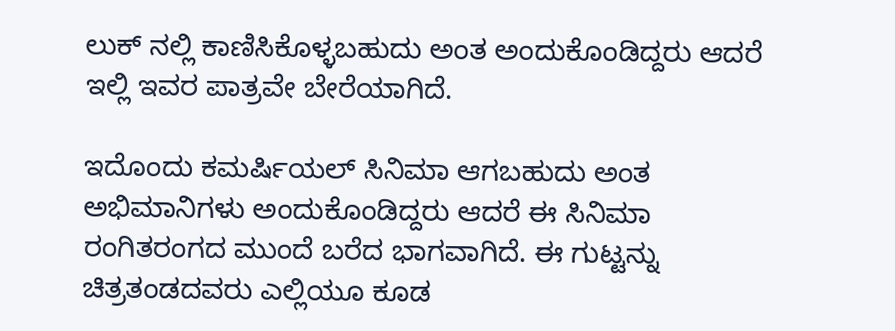ಲುಕ್ ನಲ್ಲಿ ಕಾಣಿಸಿಕೊಳ್ಳಬಹುದು ಅಂತ ಅಂದುಕೊಂಡಿದ್ದರು ಆದರೆ ಇಲ್ಲಿ ಇವರ ಪಾತ್ರವೇ ಬೇರೆಯಾಗಿದೆ.

ಇದೊಂದು ಕಮರ್ಷಿಯಲ್ ಸಿನಿಮಾ ಆಗಬಹುದು ಅಂತ ಅಭಿಮಾನಿಗಳು ಅಂದುಕೊಂಡಿದ್ದರು ಆದರೆ ಈ ಸಿನಿಮಾ ರಂಗಿತರಂಗದ ಮುಂದೆ ಬರೆದ ಭಾಗವಾಗಿದೆ. ಈ ಗುಟ್ಟನ್ನು ಚಿತ್ರತಂಡದವರು ಎಲ್ಲಿಯೂ ಕೂಡ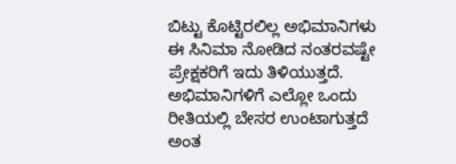ಬಿಟ್ಟು ಕೊಟ್ಟಿರಲಿಲ್ಲ ಅಭಿಮಾನಿಗಳು ಈ ಸಿನಿಮಾ ನೋಡಿದ ನಂತರವಷ್ಟೇ ಪ್ರೇಕ್ಷಕರಿಗೆ ಇದು ತಿಳಿಯುತ್ತದೆ. ಅಭಿಮಾನಿಗಳಿಗೆ ಎಲ್ಲೋ ಒಂದು ರೀತಿಯಲ್ಲಿ ಬೇಸರ ಉಂಟಾಗುತ್ತದೆ ಅಂತ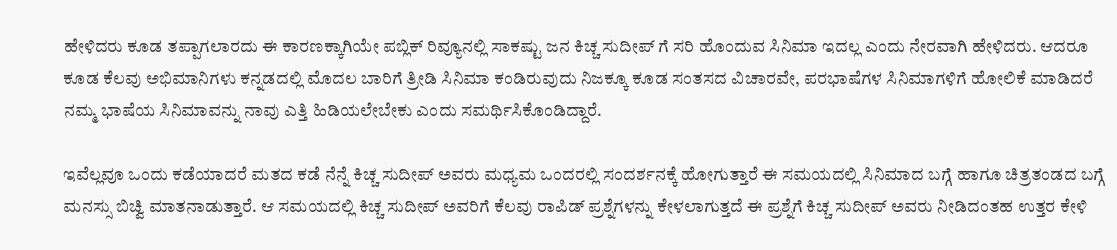ಹೇಳಿದರು ಕೂಡ ತಪ್ಪಾಗಲಾರದು ಈ ಕಾರಣಕ್ಕಾಗಿಯೇ ಪಬ್ಲಿಕ್ ರಿವ್ಯೂನಲ್ಲಿ ಸಾಕಷ್ಟು ಜನ ಕಿಚ್ಚ ಸುದೀಪ್ ಗೆ ಸರಿ ಹೊಂದುವ ಸಿನಿಮಾ ಇದಲ್ಲ ಎಂದು ನೇರವಾಗಿ ಹೇಳಿದರು. ಆದರೂ ಕೂಡ ಕೆಲವು ಅಭಿಮಾನಿಗಳು ಕನ್ನಡದಲ್ಲಿ ಮೊದಲ ಬಾರಿಗೆ ತ್ರೀಡಿ ಸಿನಿಮಾ ಕಂಡಿರುವುದು ನಿಜಕ್ಕೂ ಕೂಡ ಸಂತಸದ ವಿಚಾರವೇ, ಪರಭಾಷೆಗಳ ಸಿನಿಮಾಗಳಿಗೆ ಹೋಲಿಕೆ ಮಾಡಿದರೆ ನಮ್ಮ ಭಾಷೆಯ ಸಿನಿಮಾವನ್ನು ನಾವು ಎತ್ತಿ ಹಿಡಿಯಲೇಬೇಕು ಎಂದು ಸಮರ್ಥಿಸಿಕೊಂಡಿದ್ದಾರೆ.

ಇವೆಲ್ಲವೂ ಒಂದು ಕಡೆಯಾದರೆ ಮತದ ಕಡೆ ನೆನ್ನೆ ಕಿಚ್ಚ ಸುದೀಪ್ ಅವರು ಮಧ್ಯಮ ಒಂದರಲ್ಲಿ ಸಂದರ್ಶನಕ್ಕೆ ಹೋಗುತ್ತಾರೆ ಈ ಸಮಯದಲ್ಲಿ ಸಿನಿಮಾದ ಬಗ್ಗೆ ಹಾಗೂ ಚಿತ್ರತಂಡದ ಬಗ್ಗೆ ಮನಸ್ಸು ಬಿಚ್ವಿ ಮಾತನಾಡುತ್ತಾರೆ. ಆ ಸಮಯದಲ್ಲಿ ಕಿಚ್ಚ ಸುದೀಪ್ ಅವರಿಗೆ ಕೆಲವು ರಾಪಿಡ್ ಪ್ರಶ್ನೆಗಳನ್ನು ಕೇಳಲಾಗುತ್ತದೆ ಈ ಪ್ರಶ್ನೆಗೆ ಕಿಚ್ಚ ಸುದೀಪ್ ಅವರು ನೀಡಿದಂತಹ ಉತ್ತರ ಕೇಳಿ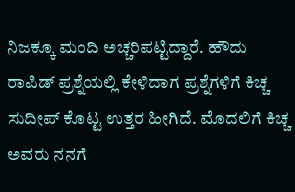ನಿಜಕ್ಕೂ ಮಂದಿ ಅಚ್ಚರಿಪಟ್ಟಿದ್ದಾರೆ. ಹೌದು ರಾಪಿಡ್ ಪ್ರಶ್ನೆಯಲ್ಲಿ ಕೇಳಿದಾಗ ಪ್ರಶ್ನೆಗಳಿಗೆ ಕಿಚ್ಚ ಸುದೀಪ್ ಕೊಟ್ಟ ಉತ್ತರ ಹೀಗಿದೆ‌. ಮೊದಲಿಗೆ ಕಿಚ್ಚ ಅವರು ನನಗೆ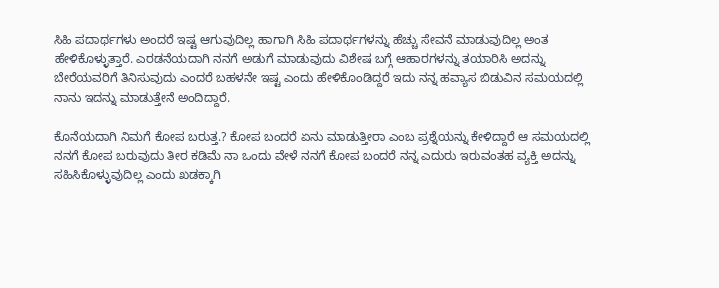ಸಿಹಿ ಪದಾರ್ಥಗಳು ಅಂದರೆ ಇಷ್ಟ ಆಗುವುದಿಲ್ಲ ಹಾಗಾಗಿ ಸಿಹಿ ಪದಾರ್ಥಗಳನ್ನು ಹೆಚ್ಚು ಸೇವನೆ ಮಾಡುವುದಿಲ್ಲ ಅಂತ ಹೇಳಿಕೊಳ್ಳುತ್ತಾರೆ. ಎರಡನೆಯದಾಗಿ ನನಗೆ ಅಡುಗೆ ಮಾಡುವುದು ವಿಶೇಷ ಬಗ್ಗೆ ಆಹಾರಗಳನ್ನು ತಯಾರಿಸಿ ಅದನ್ನು ಬೇರೆಯವರಿಗೆ ತಿನಿಸುವುದು ಎಂದರೆ ಬಹಳನೇ ಇಷ್ಟ ಎಂದು ಹೇಳಿಕೊಂಡಿದ್ದರೆ ಇದು ನನ್ನ ಹವ್ಯಾಸ ಬಿಡುವಿನ ಸಮಯದಲ್ಲಿ ನಾನು ಇದನ್ನು ಮಾಡುತ್ತೇನೆ ಅಂದಿದ್ದಾರೆ.

ಕೊನೆಯದಾಗಿ ನಿಮಗೆ ಕೋಪ ಬರುತ್ತ.? ಕೋಪ ಬಂದರೆ ಏನು ಮಾಡುತ್ತೀರಾ ಎಂಬ ಪ್ರಶ್ನೆಯನ್ನು ಕೇಳಿದ್ದಾರೆ ಆ ಸಮಯದಲ್ಲಿ ನನಗೆ ಕೋಪ ಬರುವುದು ತೀರ ಕಡಿಮೆ ನಾ ಒಂದು ವೇಳೆ ನನಗೆ ಕೋಪ ಬಂದರೆ ನನ್ನ ಎದುರು ಇರುವಂತಹ ವ್ಯಕ್ತಿ ಅದನ್ನು ಸಹಿಸಿಕೊಳ್ಳುವುದಿಲ್ಲ ಎಂದು ಖಡಕ್ಕಾಗಿ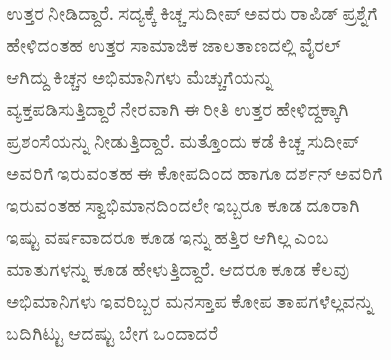ಉತ್ತರ ನೀಡಿದ್ದಾರೆ. ಸದ್ಯಕ್ಕೆ ಕಿಚ್ಚ ಸುದೀಪ್ ಅವರು ರಾಪಿಡ್ ಪ್ರಶ್ನೆಗೆ ಹೇಳಿದಂತಹ ಉತ್ತರ ಸಾಮಾಜಿಕ ಜಾಲತಾಣದಲ್ಲಿ ವೈರಲ್ ಆಗಿದ್ದು ಕಿಚ್ಚನ ಅಭಿಮಾನಿಗಳು ಮೆಚ್ಚುಗೆಯನ್ನು ವ್ಯಕ್ತಪಡಿಸುತ್ತಿದ್ದಾರೆ ನೇರವಾಗಿ ಈ ರೀತಿ ಉತ್ತರ ಹೇಳಿದ್ದಕ್ಕಾಗಿ ಪ್ರಶಂಸೆಯನ್ನು ನೀಡುತ್ತಿದ್ದಾರೆ. ಮತ್ತೊಂದು ಕಡೆ ಕಿಚ್ಚ ಸುದೀಪ್ ಅವರಿಗೆ ಇರುವಂತಹ ಈ ಕೋಪದಿಂದ ಹಾಗೂ ದರ್ಶನ್ ಅವರಿಗೆ ಇರುವಂತಹ ಸ್ವಾಭಿಮಾನದಿಂದಲೇ ಇಬ್ಬರೂ ಕೂಡ ದೂರಾಗಿ ಇಷ್ಟು ವರ್ಷವಾದರೂ ಕೂಡ ಇನ್ನು ಹತ್ತಿರ ಆಗಿಲ್ಲ ಎಂಬ ಮಾತುಗಳನ್ನು ಕೂಡ ಹೇಳುತ್ತಿದ್ದಾರೆ. ಆದರೂ ಕೂಡ ಕೆಲವು ಅಭಿಮಾನಿಗಳು ಇವರಿಬ್ಬರ ಮನಸ್ತಾಪ ಕೋಪ ತಾಪಗಳೆಲ್ಲವನ್ನು ಬದಿಗಿಟ್ಟು ಆದಷ್ಟು ಬೇಗ ಒಂದಾದರೆ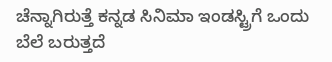ಚೆನ್ನಾಗಿರುತ್ತೆ ಕನ್ನಡ ಸಿನಿಮಾ ಇಂಡಸ್ಟ್ರಿಗೆ ಒಂದು ಬೆಲೆ ಬರುತ್ತದೆ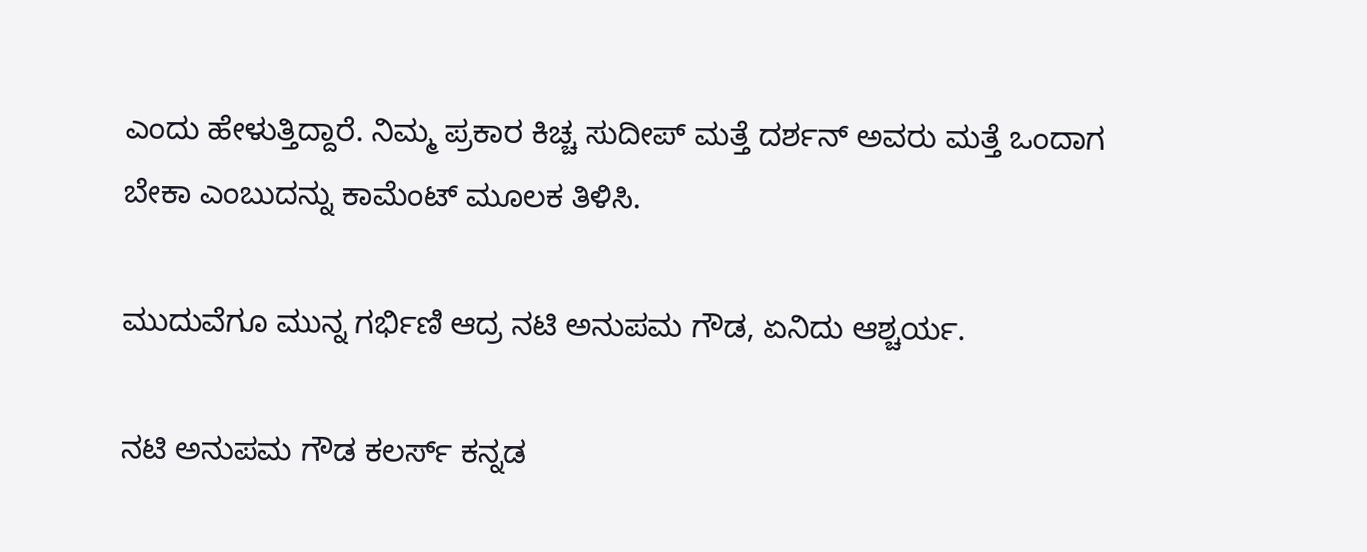ಎಂದು ಹೇಳುತ್ತಿದ್ದಾರೆ‌. ನಿಮ್ಮ ಪ್ರಕಾರ ಕಿಚ್ಚ ಸುದೀಪ್ ಮತ್ತೆ ದರ್ಶನ್ ಅವರು ಮತ್ತೆ ಒಂದಾಗ ಬೇಕಾ ಎಂಬುದನ್ನು ಕಾಮೆಂಟ್ ಮೂಲಕ ತಿಳಿಸಿ.

ಮುದುವೆಗೂ ಮುನ್ನ ಗರ್ಭಿಣಿ ಆದ್ರ ನಟಿ ಅನುಪಮ ಗೌಡ, ಏನಿದು ಆಶ್ಚರ್ಯ.

ನಟಿ ಅನುಪಮ ಗೌಡ ಕಲರ್ಸ್ ಕನ್ನಡ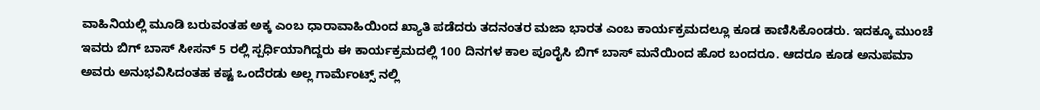ವಾಹಿನಿಯಲ್ಲಿ ಮೂಡಿ ಬರುವಂತಹ ಅಕ್ಕ ಎಂಬ ಧಾರಾವಾಹಿಯಿಂದ ಖ್ಯಾತಿ ಪಡೆದರು ತದನಂತರ ಮಜಾ ಭಾರತ ಎಂಬ ಕಾರ್ಯಕ್ರಮದಲ್ಲೂ ಕೂಡ ಕಾಣಿಸಿಕೊಂಡರು. ಇದಕ್ಕೂ ಮುಂಚೆ ಇವರು ಬಿಗ್ ಬಾಸ್ ಸೀಸನ್ 5 ರಲ್ಲಿ ಸ್ಪರ್ಧಿಯಾಗಿದ್ದರು ಈ ಕಾರ್ಯಕ್ರಮದಲ್ಲಿ 100 ದಿನಗಳ ಕಾಲ ಪೂರೈಸಿ ಬಿಗ್ ಬಾಸ್ ಮನೆಯಿಂದ ಹೊರ ಬಂದರೂ. ಆದರೂ ಕೂಡ ಅನುಪಮಾ ಅವರು ಅನುಭವಿಸಿದಂತಹ ಕಷ್ಟ ಒಂದೆರಡು ಅಲ್ಲ ಗಾರ್ಮೆಂಟ್ಸ್ ನಲ್ಲಿ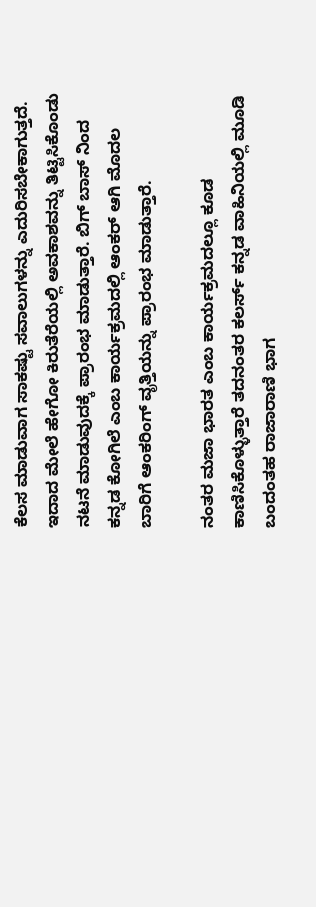ಕೆಲಸ ಮಾಡುವಾಗ ಸಾಕಷ್ಟು ಸವಾಲುಗಳನ್ನು ಎದುರಿಸಬೇಕಾಗುತ್ತದೆ. ಇದಾದ ಮೇಲೆ ಹೇಗೋ ಕಿರುತೆರೆಯಲ್ಲಿ ಅವಕಾಶವನ್ನು ತಿಟ್ಟಿಸಿಕೊಂಡು ನಟನೆ ಮಾಡುವುದಕ್ಕೆ ಪ್ರಾರಂಭ ಮಾಡುತ್ತಾರೆ. ಬಿಗ್ ಬಾಸ್ ನಿಂದ ಕನ್ನಡ ಕೋಗಿಲೆ ಎಂಬ ಕಾರ್ಯಕ್ರಮದಲ್ಲಿ ಆಂಕರ್ ಆಗಿ ಮೊದಲ ಬಾರಿಗೆ ಆಂಕರಿಂಗ್ ವೃತ್ತಿಯನ್ನು ಪ್ರಾರಂಭ ಮಾಡುತ್ತಾರೆ.

ನಂತರ ಮಜಾ ಭಾರತ ಎಂಬ ಕಾರ್ಯಕ್ರಮದಲ್ಲೂ ಕೂಡ ಕಾಣಿಸಿಕೊಳ್ಳುತ್ತಾರೆ ತದನಂತರ ಕಲರ್ಸ್ ಕನ್ನಡ ವಾಹಿನಿಯಲ್ಲಿ ಮೂಡಿ ಬಂದಂತಹ ರಾಜಾರಾಣಿ ಭಾಗ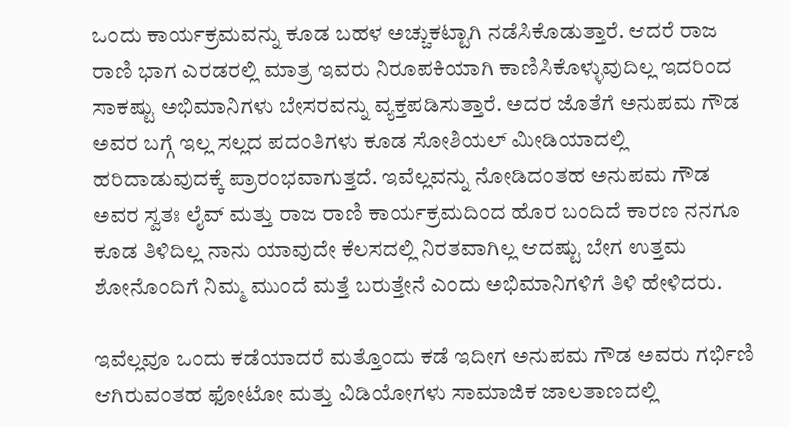ಒಂದು ಕಾರ್ಯಕ್ರಮವನ್ನು ಕೂಡ ಬಹಳ ಅಚ್ಚುಕಟ್ಟಾಗಿ ನಡೆಸಿಕೊಡುತ್ತಾರೆ. ಆದರೆ ರಾಜ ರಾಣಿ ಭಾಗ ಎರಡರಲ್ಲಿ ಮಾತ್ರ ಇವರು ನಿರೂಪಕಿಯಾಗಿ ಕಾಣಿಸಿಕೊಳ್ಳುವುದಿಲ್ಲ ಇದರಿಂದ ಸಾಕಷ್ಟು ಅಭಿಮಾನಿಗಳು ಬೇಸರವನ್ನು ವ್ಯಕ್ತಪಡಿಸುತ್ತಾರೆ. ಅದರ ಜೊತೆಗೆ ಅನುಪಮ ಗೌಡ ಅವರ ಬಗ್ಗೆ ಇಲ್ಲ ಸಲ್ಲದ ಪದಂತಿಗಳು ಕೂಡ ಸೋಶಿಯಲ್ ಮೀಡಿಯಾದಲ್ಲಿ ಹರಿದಾಡುವುದಕ್ಕೆ ಪ್ರಾರಂಭವಾಗುತ್ತದೆ. ಇವೆಲ್ಲವನ್ನು ನೋಡಿದಂತಹ ಅನುಪಮ ಗೌಡ ಅವರ ಸ್ವತಃ ಲೈವ್ ಮತ್ತು ರಾಜ ರಾಣಿ ಕಾರ್ಯಕ್ರಮದಿಂದ ಹೊರ ಬಂದಿದೆ ಕಾರಣ ನನಗೂ ಕೂಡ ತಿಳಿದಿಲ್ಲ ನಾನು ಯಾವುದೇ ಕೆಲಸದಲ್ಲಿ ನಿರತವಾಗಿಲ್ಲ ಆದಷ್ಟು ಬೇಗ ಉತ್ತಮ ಶೋನೊಂದಿಗೆ ನಿಮ್ಮ ಮುಂದೆ ಮತ್ತೆ ಬರುತ್ತೇನೆ ಎಂದು ಅಭಿಮಾನಿಗಳಿಗೆ ತಿಳಿ ಹೇಳಿದರು.

ಇವೆಲ್ಲವೂ ಒಂದು ಕಡೆಯಾದರೆ ಮತ್ತೊಂದು ಕಡೆ ಇದೀಗ ಅನುಪಮ ಗೌಡ ಅವರು ಗರ್ಭಿಣಿ ಆಗಿರುವಂತಹ ಫೋಟೋ ಮತ್ತು ವಿಡಿಯೋಗಳು ಸಾಮಾಜಿಕ ಜಾಲತಾಣದಲ್ಲಿ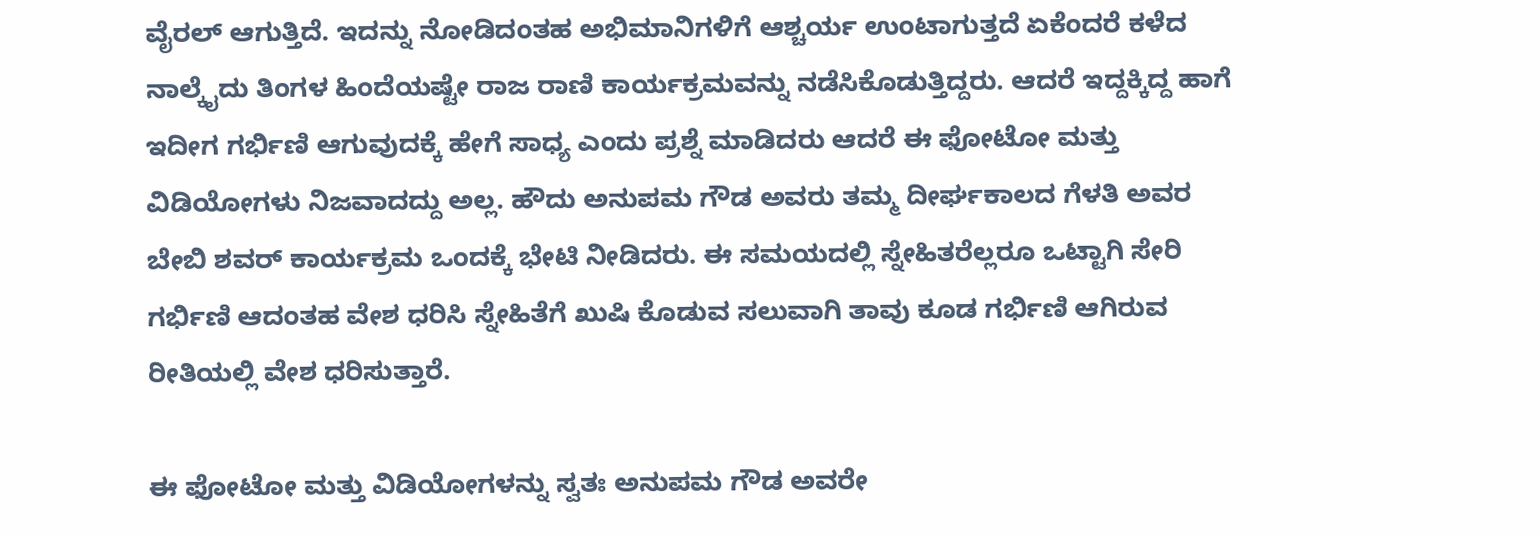ವೈರಲ್ ಆಗುತ್ತಿದೆ. ಇದನ್ನು ನೋಡಿದಂತಹ ಅಭಿಮಾನಿಗಳಿಗೆ ಆಶ್ಚರ್ಯ ಉಂಟಾಗುತ್ತದೆ ಏಕೆಂದರೆ ಕಳೆದ ನಾಲ್ಕೈದು ತಿಂಗಳ ಹಿಂದೆಯಷ್ಟೇ ರಾಜ ರಾಣಿ ಕಾರ್ಯಕ್ರಮವನ್ನು ನಡೆಸಿಕೊಡುತ್ತಿದ್ದರು. ಆದರೆ ಇದ್ದಕ್ಕಿದ್ದ ಹಾಗೆ ಇದೀಗ ಗರ್ಭಿಣಿ ಆಗುವುದಕ್ಕೆ ಹೇಗೆ ಸಾಧ್ಯ ಎಂದು ಪ್ರಶ್ನೆ ಮಾಡಿದರು ಆದರೆ ಈ ಫೋಟೋ ಮತ್ತು ವಿಡಿಯೋಗಳು ನಿಜವಾದದ್ದು ಅಲ್ಲ. ಹೌದು ಅನುಪಮ ಗೌಡ ಅವರು ತಮ್ಮ ದೀರ್ಘಕಾಲದ ಗೆಳತಿ ಅವರ ಬೇಬಿ ಶವರ್ ಕಾರ್ಯಕ್ರಮ ಒಂದಕ್ಕೆ ಭೇಟಿ ನೀಡಿದರು. ಈ ಸಮಯದಲ್ಲಿ ಸ್ನೇಹಿತರೆಲ್ಲರೂ ಒಟ್ಟಾಗಿ ಸೇರಿ ಗರ್ಭಿಣಿ ಆದಂತಹ ವೇಶ ಧರಿಸಿ ಸ್ನೇಹಿತೆಗೆ ಖುಷಿ ಕೊಡುವ ಸಲುವಾಗಿ ತಾವು ಕೂಡ ಗರ್ಭಿಣಿ ಆಗಿರುವ ರೀತಿಯಲ್ಲಿ ವೇಶ ಧರಿಸುತ್ತಾರೆ.

ಈ ಫೋಟೋ ಮತ್ತು ವಿಡಿಯೋಗಳನ್ನು ಸ್ವತಃ ಅನುಪಮ ಗೌಡ ಅವರೇ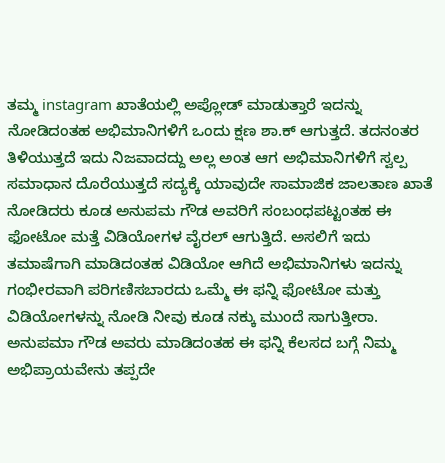ತಮ್ಮ instagram ಖಾತೆಯಲ್ಲಿ ಅಪ್ಲೋಡ್ ಮಾಡುತ್ತಾರೆ ಇದನ್ನು ನೋಡಿದಂತಹ ಅಭಿಮಾನಿಗಳಿಗೆ ಒಂದು ಕ್ಷಣ ಶಾ.ಕ್ ಆಗುತ್ತದೆ. ತದನಂತರ ತಿಳಿಯುತ್ತದೆ ಇದು ನಿಜವಾದದ್ದು ಅಲ್ಲ ಅಂತ ಆಗ ಅಭಿಮಾನಿಗಳಿಗೆ ಸ್ವಲ್ಪ ಸಮಾಧಾನ ದೊರೆಯುತ್ತದೆ ಸದ್ಯಕ್ಕೆ ಯಾವುದೇ ಸಾಮಾಜಿಕ ಜಾಲತಾಣ ಖಾತೆ ನೋಡಿದರು ಕೂಡ ಅನುಪಮ ಗೌಡ ಅವರಿಗೆ ಸಂಬಂಧಪಟ್ಟಂತಹ ಈ ಫೋಟೋ ಮತ್ತೆ ವಿಡಿಯೋಗಳ ವೈರಲ್ ಆಗುತ್ತಿದೆ. ಅಸಲಿಗೆ ಇದು ತಮಾಷೆಗಾಗಿ ಮಾಡಿದಂತಹ ವಿಡಿಯೋ ಆಗಿದೆ ಅಭಿಮಾನಿಗಳು ಇದನ್ನು ಗಂಭೀರವಾಗಿ ಪರಿಗಣಿಸಬಾರದು ಒಮ್ಮೆ ಈ ಫನ್ನಿ ಫೋಟೋ ಮತ್ತು ವಿಡಿಯೋಗಳನ್ನು ನೋಡಿ ನೀವು ಕೂಡ ನಕ್ಕು ಮುಂದೆ ಸಾಗುತ್ತೀರಾ. ಅನುಪಮಾ ಗೌಡ ಅವರು ಮಾಡಿದಂತಹ ಈ ಫನ್ನಿ ಕೆಲಸದ ಬಗ್ಗೆ ನಿಮ್ಮ ಅಭಿಪ್ರಾಯವೇನು ತಪ್ಪದೇ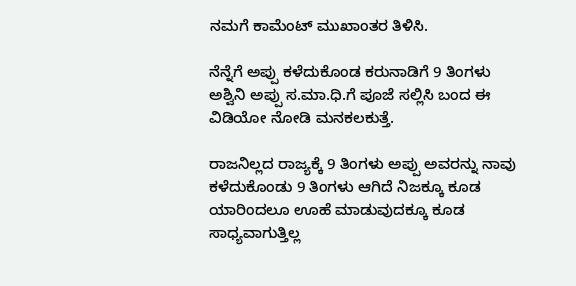ನಮಗೆ ಕಾಮೆಂಟ್ ಮುಖಾಂತರ ತಿಳಿಸಿ.

ನೆನ್ನೆಗೆ ಅಪ್ಪು ಕಳೆದುಕೊಂಡ ಕರುನಾಡಿಗೆ 9 ತಿಂಗಳು ಅಶ್ವಿನಿ ಅಪ್ಪು ಸ.ಮಾ.ಧಿ.ಗೆ ಪೂಜೆ ಸಲ್ಲಿಸಿ ಬಂದ ಈ ವಿಡಿಯೋ ನೋಡಿ ಮನಕಲಕುತ್ತೆ.

ರಾಜನಿಲ್ಲದ ರಾಜ್ಯಕ್ಕೆ 9 ತಿಂಗಳು ಅಪ್ಪು ಅವರನ್ನು ನಾವು ಕಳೆದುಕೊಂಡು 9 ತಿಂಗಳು ಆಗಿದೆ ನಿಜಕ್ಕೂ ಕೂಡ ಯಾರಿಂದಲೂ ಊಹೆ ಮಾಡುವುದಕ್ಕೂ ಕೂಡ ಸಾಧ್ಯವಾಗುತ್ತಿಲ್ಲ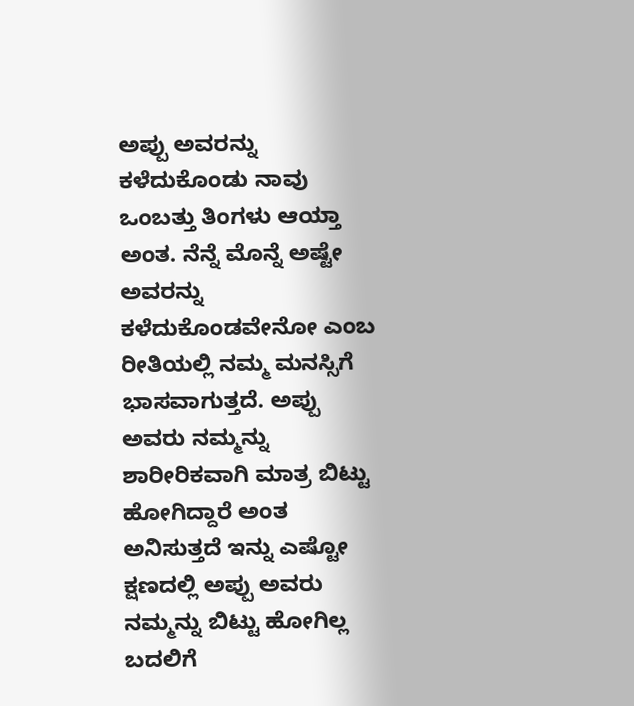ಅಪ್ಪು ಅವರನ್ನು ಕಳೆದುಕೊಂಡು ನಾವು ಒಂಬತ್ತು ತಿಂಗಳು ಆಯ್ತಾ ಅಂತ. ನೆನ್ನೆ ಮೊನ್ನೆ ಅಷ್ಟೇ ಅವರನ್ನು ಕಳೆದುಕೊಂಡವೇನೋ ಎಂಬ ರೀತಿಯಲ್ಲಿ ನಮ್ಮ ಮನಸ್ಸಿಗೆ ಭಾಸವಾಗುತ್ತದೆ. ಅಪ್ಪು ಅವರು ನಮ್ಮನ್ನು ಶಾರೀರಿಕವಾಗಿ ಮಾತ್ರ ಬಿಟ್ಟು ಹೋಗಿದ್ದಾರೆ ಅಂತ ಅನಿಸುತ್ತದೆ ಇನ್ನು ಎಷ್ಟೋ ಕ್ಷಣದಲ್ಲಿ ಅಪ್ಪು ಅವರು ನಮ್ಮನ್ನು ಬಿಟ್ಟು ಹೋಗಿಲ್ಲ ಬದಲಿಗೆ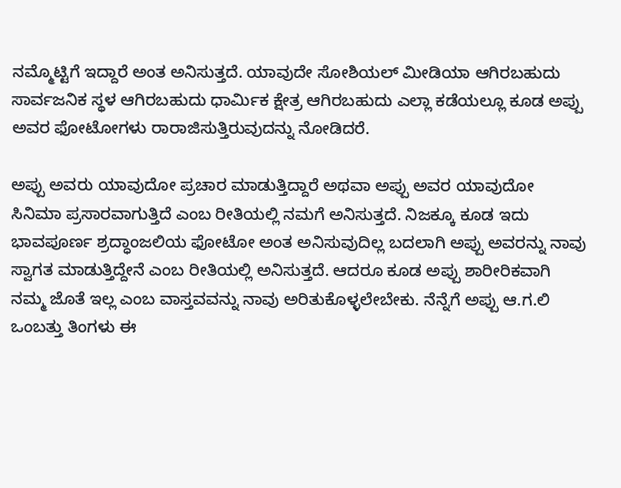ನಮ್ಮೊಟ್ಟಿಗೆ ಇದ್ದಾರೆ ಅಂತ ಅನಿಸುತ್ತದೆ. ಯಾವುದೇ ಸೋಶಿಯಲ್ ಮೀಡಿಯಾ ಆಗಿರಬಹುದು ಸಾರ್ವಜನಿಕ ಸ್ಥಳ ಆಗಿರಬಹುದು ಧಾರ್ಮಿಕ ಕ್ಷೇತ್ರ ಆಗಿರಬಹುದು ಎಲ್ಲಾ ಕಡೆಯಲ್ಲೂ ಕೂಡ ಅಪ್ಪು ಅವರ ಫೋಟೋಗಳು ರಾರಾಜಿಸುತ್ತಿರುವುದನ್ನು ನೋಡಿದರೆ.

ಅಪ್ಪು ಅವರು ಯಾವುದೋ ಪ್ರಚಾರ ಮಾಡುತ್ತಿದ್ದಾರೆ ಅಥವಾ ಅಪ್ಪು ಅವರ ಯಾವುದೋ ಸಿನಿಮಾ ಪ್ರಸಾರವಾಗುತ್ತಿದೆ ಎಂಬ ರೀತಿಯಲ್ಲಿ ನಮಗೆ ಅನಿಸುತ್ತದೆ. ನಿಜಕ್ಕೂ ಕೂಡ ಇದು ಭಾವಪೂರ್ಣ ಶ್ರದ್ಧಾಂಜಲಿಯ ಫೋಟೋ ಅಂತ ಅನಿಸುವುದಿಲ್ಲ ಬದಲಾಗಿ ಅಪ್ಪು ಅವರನ್ನು ನಾವು ಸ್ವಾಗತ ಮಾಡುತ್ತಿದ್ದೇನೆ ಎಂಬ ರೀತಿಯಲ್ಲಿ ಅನಿಸುತ್ತದೆ. ಆದರೂ ಕೂಡ ಅಪ್ಪು ಶಾರೀರಿಕವಾಗಿ ನಮ್ಮ ಜೊತೆ ಇಲ್ಲ ಎಂಬ ವಾಸ್ತವವನ್ನು ನಾವು ಅರಿತುಕೊಳ್ಳಲೇಬೇಕು. ನೆನ್ನೆಗೆ ಅಪ್ಪು ಆ.ಗ.ಲಿ ಒಂಬತ್ತು ತಿಂಗಳು ಈ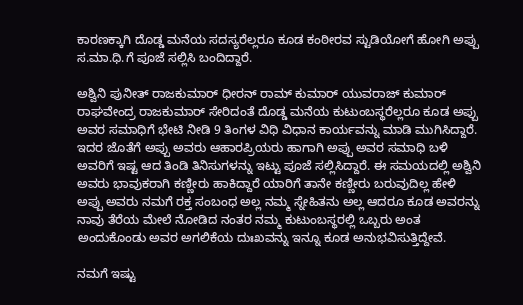ಕಾರಣಕ್ಕಾಗಿ ದೊಡ್ಡ ಮನೆಯ ಸದಸ್ಯರೆಲ್ಲರೂ ಕೂಡ ಕಂಠೀರವ ಸ್ಟುಡಿಯೋಗೆ ಹೋಗಿ ಅಪ್ಪು ಸ.ಮಾ.ಧಿ.ಗೆ ಪೂಜೆ ಸಲ್ಲಿಸಿ ಬಂದಿದ್ದಾರೆ.

ಅಶ್ವಿನಿ ಪುನೀತ್ ರಾಜಕುಮಾರ್ ಧೀರನ್ ರಾಮ್ ಕುಮಾರ್ ಯುವರಾಜ್ ಕುಮಾರ್ ರಾಘವೇಂದ್ರ ರಾಜಕುಮಾರ್ ಸೇರಿದಂತೆ ದೊಡ್ಡ ಮನೆಯ ಕುಟುಂಬಸ್ಥರೆಲ್ಲರೂ ಕೂಡ ಅಪ್ಪು ಅವರ ಸಮಾಧಿಗೆ ಭೇಟಿ ನೀಡಿ 9 ತಿಂಗಳ ವಿಧಿ ವಿಧಾನ ಕಾರ್ಯವನ್ನು ಮಾಡಿ ಮುಗಿಸಿದ್ದಾರೆ. ಇದರ ಜೊತೆಗೆ ಅಪ್ಪು ಅವರು ಆಹಾರಪ್ರಿಯರು ಹಾಗಾಗಿ ಅಪ್ಪು ಅವರ ಸಮಾಧಿ ಬಳಿ ಅವರಿಗೆ ಇಷ್ಟ ಆದ ತಿಂಡಿ ತಿನಿಸುಗಳನ್ನು ಇಟ್ಟು ಪೂಜೆ ಸಲ್ಲಿಸಿದ್ದಾರೆ. ಈ ಸಮಯದಲ್ಲಿ ಅಶ್ವಿನಿ ಅವರು ಭಾವುಕರಾಗಿ ಕಣ್ಣೀರು ಹಾಕಿದ್ದಾರೆ ಯಾರಿಗೆ ತಾನೇ ಕಣ್ಣೀರು ಬರುವುದಿಲ್ಲ ಹೇಳಿ ಅಪ್ಪು ಅವರು ನಮಗೆ ರಕ್ತ ಸಂಬಂಧ ಅಲ್ಲ ನಮ್ಮ ಸ್ನೇಹಿತನು ಅಲ್ಲ ಆದರೂ ಕೂಡ ಅವರನ್ನು ನಾವು ತೆರೆಯ ಮೇಲೆ ನೋಡಿದ ನಂತರ ನಮ್ಮ ಕುಟುಂಬಸ್ಥರಲ್ಲಿ ಒಬ್ಬರು ಅಂತ ಅಂದುಕೊಂಡು ಅವರ ಅಗಲಿಕೆಯ ದುಃಖವನ್ನು ಇನ್ನೂ ಕೂಡ ಅನುಭವಿಸುತ್ತಿದ್ದೇವೆ.

ನಮಗೆ ಇಷ್ಟು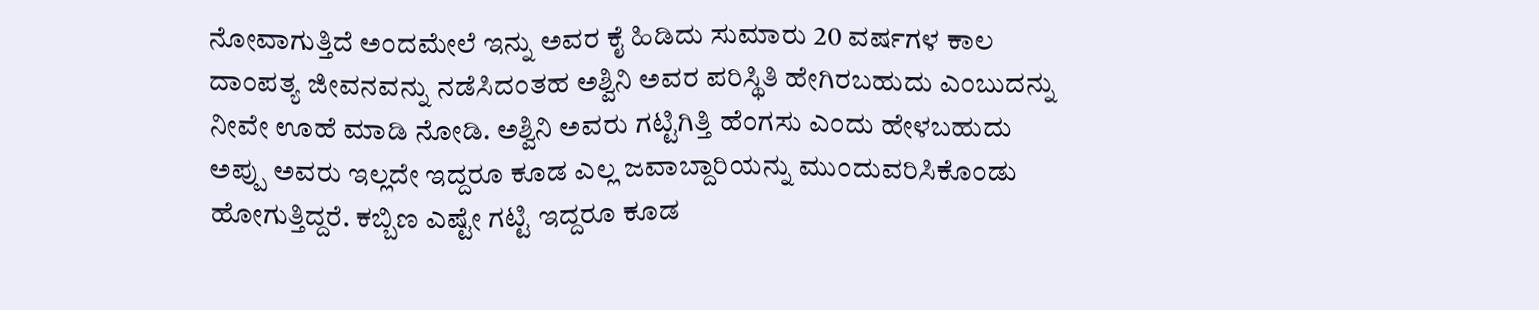ನೋವಾಗುತ್ತಿದೆ ಅಂದಮೇಲೆ ಇನ್ನು ಅವರ ಕೈ ಹಿಡಿದು ಸುಮಾರು 20 ವರ್ಷಗಳ ಕಾಲ ದಾಂಪತ್ಯ ಜೀವನವನ್ನು ನಡೆಸಿದಂತಹ ಅಶ್ವಿನಿ ಅವರ ಪರಿಸ್ಥಿತಿ ಹೇಗಿರಬಹುದು ಎಂಬುದನ್ನು ನೀವೇ ಊಹೆ ಮಾಡಿ ನೋಡಿ. ಅಶ್ವಿನಿ ಅವರು ಗಟ್ಟಿಗಿತ್ತಿ ಹೆಂಗಸು ಎಂದು ಹೇಳಬಹುದು ಅಪ್ಪು ಅವರು ಇಲ್ಲದೇ ಇದ್ದರೂ ಕೂಡ ಎಲ್ಲ ಜವಾಬ್ದಾರಿಯನ್ನು ಮುಂದುವರಿಸಿಕೊಂಡು ಹೋಗುತ್ತಿದ್ದರೆ. ಕಬ್ಬಿಣ ಎಷ್ಟೇ ಗಟ್ಟಿ ಇದ್ದರೂ ಕೂಡ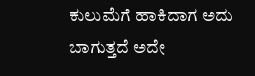ಕುಲುಮೆಗೆ ಹಾಕಿದಾಗ ಅದು ಬಾಗುತ್ತದೆ ಅದೇ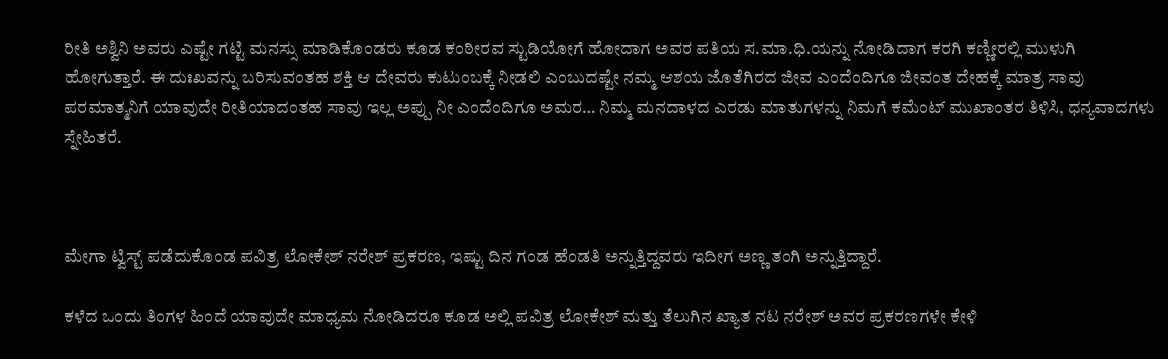ರೀತಿ ಅಶ್ವಿನಿ ಅವರು ಎಷ್ಟೇ ಗಟ್ಟಿ ಮನಸ್ಸು ಮಾಡಿಕೊಂಡರು ಕೂಡ ಕಂಠೀರವ ಸ್ಟುಡಿಯೋಗೆ ಹೋದಾಗ ಅವರ ಪತಿಯ ಸ.ಮಾ.ಧಿ.ಯನ್ನು ನೋಡಿದಾಗ ಕರಗಿ ಕಣ್ಣೀರಲ್ಲಿ ಮುಳುಗಿ ಹೋಗುತ್ತಾರೆ. ಈ ದುಃಖವನ್ನು ಬರಿಸುವಂತಹ ಶಕ್ತಿ ಆ ದೇವರು ಕುಟುಂಬಕ್ಕೆ ನೀಡಲಿ ಎಂಬುದಷ್ಟೇ ನಮ್ಮ ಆಶಯ ಜೊತೆಗಿರದ ಜೀವ ಎಂದೆಂದಿಗೂ ಜೀವಂತ ದೇಹಕ್ಕೆ ಮಾತ್ರ ಸಾವು ಪರಮಾತ್ಮನಿಗೆ ಯಾವುದೇ ರೀತಿಯಾದಂತಹ ಸಾವು ಇಲ್ಲ ಅಪ್ಪು ನೀ ಎಂದೆಂದಿಗೂ ಅಮರ… ನಿಮ್ಮ ಮನದಾಳದ ಎರಡು ಮಾತುಗಳನ್ನು ನಿಮಗೆ ಕಮೆಂಟ್ ಮುಖಾಂತರ ತಿಳಿಸಿ, ಧನ್ಯವಾದಗಳು ಸ್ನೇಹಿತರೆ.



ಮೇಗಾ ಟ್ವಿಸ್ಟ್ ಪಡೆದುಕೊಂಡ ಪವಿತ್ರ ಲೋಕೇಶ್ ನರೇಶ್ ಪ್ರಕರಣ, ಇಷ್ಟು ದಿನ ಗಂಡ ಹೆಂಡತಿ ಅನ್ನುತ್ತಿದ್ದವರು ಇದೀಗ ಅಣ್ಣ ತಂಗಿ ಅನ್ನುತ್ತಿದ್ದಾರೆ.

ಕಳೆದ ಒಂದು ತಿಂಗಳ ಹಿಂದೆ ಯಾವುದೇ ಮಾಧ್ಯಮ ನೋಡಿದರೂ ಕೂಡ ಅಲ್ಲಿ ಪವಿತ್ರ ಲೋಕೇಶ್ ಮತ್ತು ತೆಲುಗಿನ ಖ್ಯಾತ ನಟ ನರೇಶ್ ಅವರ ಪ್ರಕರಣಗಳೇ ಕೇಳಿ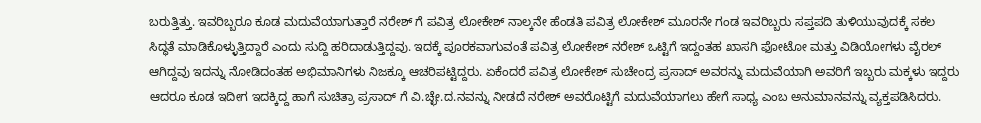ಬರುತ್ತಿತ್ತು. ಇವರಿಬ್ಬರೂ ಕೂಡ ಮದುವೆಯಾಗುತ್ತಾರೆ ನರೇಶ್ ಗೆ ಪವಿತ್ರ ಲೋಕೇಶ್ ನಾಲ್ಕನೇ ಹೆಂಡತಿ ಪವಿತ್ರ ಲೋಕೇಶ್ ಮೂರನೇ ಗಂಡ ಇವರಿಬ್ಬರು ಸಪ್ತಪದಿ ತುಳಿಯುವುದಕ್ಕೆ ಸಕಲ ಸಿದ್ಧತೆ ಮಾಡಿಕೊಳ್ಳುತ್ತಿದ್ದಾರೆ ಎಂದು ಸುದ್ದಿ ಹರಿದಾಡುತ್ತಿದ್ದವು. ಇದಕ್ಕೆ ಪೂರಕವಾಗುವಂತೆ ಪವಿತ್ರ ಲೋಕೇಶ್ ನರೇಶ್ ಒಟ್ಟಿಗೆ ಇದ್ದಂತಹ ಖಾಸಗಿ ಫೋಟೋ ಮತ್ತು ವಿಡಿಯೋಗಳು ವೈರಲ್ ಆಗಿದ್ದವು ಇದನ್ನು ನೋಡಿದಂತಹ ಅಭಿಮಾನಿಗಳು ನಿಜಕ್ಕೂ ಆಚರಿಪಟ್ಟಿದ್ದರು. ಏಕೆಂದರೆ ಪವಿತ್ರ ಲೋಕೇಶ್ ಸುಚೇಂದ್ರ ಪ್ರಸಾದ್ ಅವರನ್ನು ಮದುವೆಯಾಗಿ ಅವರಿಗೆ ಇಬ್ಬರು ಮಕ್ಕಳು ಇದ್ದರು ಆದರೂ ಕೂಡ ಇದೀಗ ಇದಕ್ಕಿದ್ದ ಹಾಗೆ ಸುಚಿತ್ರಾ ಪ್ರಸಾದ್ ಗೆ ವಿ.ಚ್ಛೇ.ದ.ನವನ್ನು ನೀಡದೆ ನರೇಶ್ ಅವರೊಟ್ಟಿಗೆ ಮದುವೆಯಾಗಲು ಹೇಗೆ ಸಾಧ್ಯ ಎಂಬ ಅನುಮಾನವನ್ನು ವ್ಯಕ್ತಪಡಿಸಿದರು.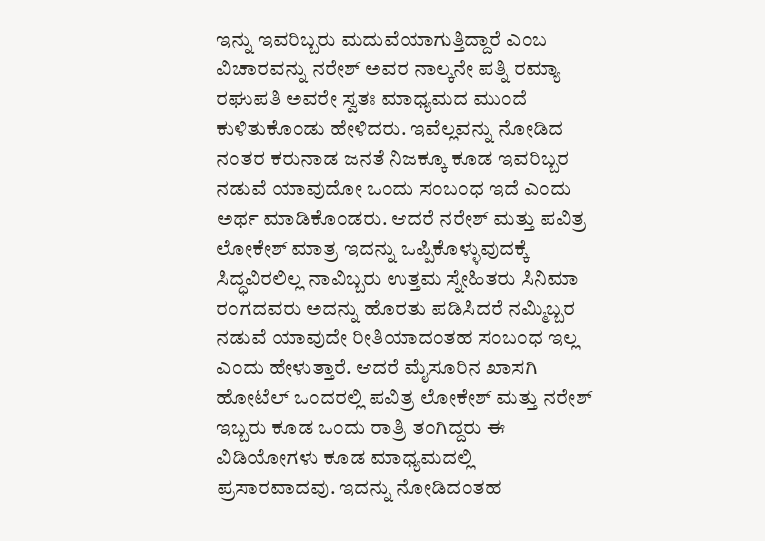ಇನ್ನು ಇವರಿಬ್ಬರು ಮದುವೆಯಾಗುತ್ತಿದ್ದಾರೆ ಎಂಬ ವಿಚಾರವನ್ನು ನರೇಶ್ ಅವರ ನಾಲ್ಕನೇ ಪತ್ನಿ ರಮ್ಯಾ ರಘುಪತಿ ಅವರೇ ಸ್ವತಃ ಮಾಧ್ಯಮದ ಮುಂದೆ ಕುಳಿತುಕೊಂಡು ಹೇಳಿದರು. ಇವೆಲ್ಲವನ್ನು ನೋಡಿದ ನಂತರ ಕರುನಾಡ ಜನತೆ ನಿಜಕ್ಕೂ ಕೂಡ ಇವರಿಬ್ಬರ ನಡುವೆ ಯಾವುದೋ ಒಂದು ಸಂಬಂಧ ಇದೆ ಎಂದು ಅರ್ಥ ಮಾಡಿಕೊಂಡರು. ಆದರೆ ನರೇಶ್ ಮತ್ತು ಪವಿತ್ರ ಲೋಕೇಶ್ ಮಾತ್ರ ಇದನ್ನು ಒಪ್ಪಿಕೊಳ್ಳುವುದಕ್ಕೆ ಸಿದ್ಧವಿರಲಿಲ್ಲ ನಾವಿಬ್ಬರು ಉತ್ತಮ ಸ್ನೇಹಿತರು ಸಿನಿಮಾ ರಂಗದವರು ಅದನ್ನು ಹೊರತು ಪಡಿಸಿದರೆ ನಮ್ಮಿಬ್ಬರ ನಡುವೆ ಯಾವುದೇ ರೀತಿಯಾದಂತಹ ಸಂಬಂಧ ಇಲ್ಲ ಎಂದು ಹೇಳುತ್ತಾರೆ. ಆದರೆ ಮೈಸೂರಿನ ಖಾಸಗಿ ಹೋಟೆಲ್ ಒಂದರಲ್ಲಿ ಪವಿತ್ರ ಲೋಕೇಶ್ ಮತ್ತು ನರೇಶ್ ಇಬ್ಬರು ಕೂಡ ಒಂದು ರಾತ್ರಿ ತಂಗಿದ್ದರು ಈ ವಿಡಿಯೋಗಳು ಕೂಡ ಮಾಧ್ಯಮದಲ್ಲಿ ಪ್ರಸಾರವಾದವು. ಇದನ್ನು ನೋಡಿದಂತಹ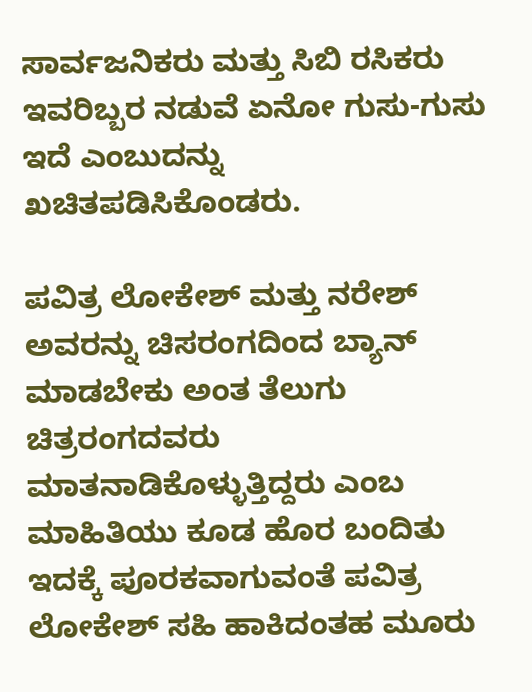ಸಾರ್ವಜನಿಕರು ಮತ್ತು ಸಿಬಿ ರಸಿಕರು ಇವರಿಬ್ಬರ ನಡುವೆ ಏನೋ ಗುಸು-ಗುಸು ಇದೆ ಎಂಬುದನ್ನು ಖಚಿತಪಡಿಸಿಕೊಂಡರು.

ಪವಿತ್ರ ಲೋಕೇಶ್ ಮತ್ತು ನರೇಶ್ ಅವರನ್ನು ಚಿಸರಂಗದಿಂದ ಬ್ಯಾನ್ ಮಾಡಬೇಕು ಅಂತ ತೆಲುಗು ಚಿತ್ರರಂಗದವರು ಮಾತನಾಡಿಕೊಳ್ಳುತ್ತಿದ್ದರು ಎಂಬ ಮಾಹಿತಿಯು ಕೂಡ ಹೊರ ಬಂದಿತು ಇದಕ್ಕೆ ಪೂರಕವಾಗುವಂತೆ ಪವಿತ್ರ ಲೋಕೇಶ್ ಸಹಿ ಹಾಕಿದಂತಹ ಮೂರು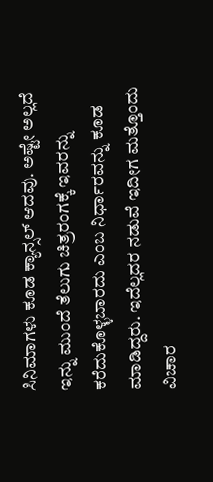ಸಿನಿಮಾಗಳು ಕೂಡ ಕ್ಯಾನ್ಸಲ್ ಆದವು. ಅಷ್ಟೇ ಅಲ್ಲದೆ ಇನ್ನು ಮುಂದೆ ತೆಲುಗು ಚಿತ್ರರಂಗಕ್ಕೆ ಇವರನ್ನು ಕರೆದುಕೊಳ್ಳಬಾರದು ಎಂಬ ನಿರ್ಧಾರವನ್ನು ಕೂಡ ಮಾಡಿದ್ದರು. ಇದೆಲ್ಲದರ ನಡುವೆ ಇದೀಗ ಮತ್ತೊಂದು ವಿಚಾರ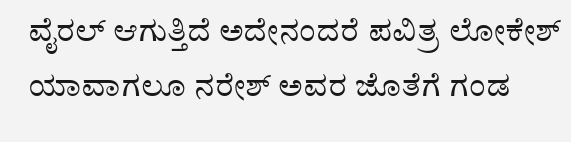ವೈರಲ್ ಆಗುತ್ತಿದೆ ಅದೇನಂದರೆ ಪವಿತ್ರ ಲೋಕೇಶ್ ಯಾವಾಗಲೂ ನರೇಶ್ ಅವರ ಜೊತೆಗೆ ಗಂಡ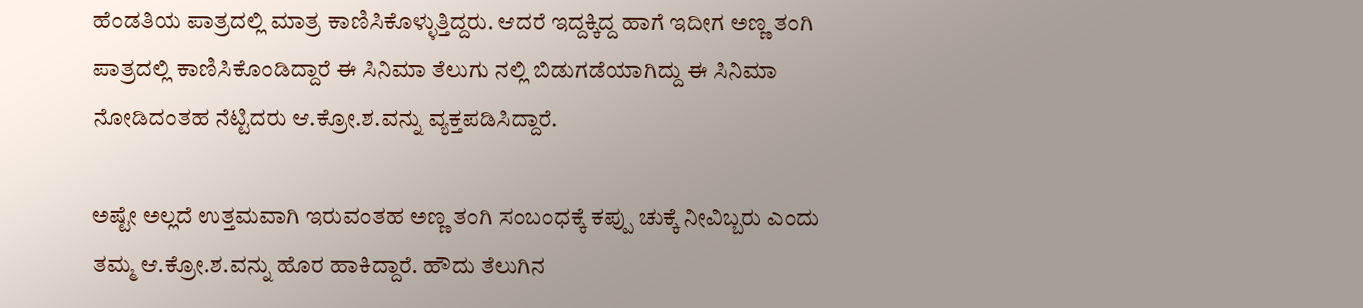ಹೆಂಡತಿಯ ಪಾತ್ರದಲ್ಲಿ ಮಾತ್ರ ಕಾಣಿಸಿಕೊಳ್ಳುತ್ತಿದ್ದರು. ಆದರೆ ಇದ್ದಕ್ಕಿದ್ದ ಹಾಗೆ ಇದೀಗ ಅಣ್ಣ ತಂಗಿ ಪಾತ್ರದಲ್ಲಿ ಕಾಣಿಸಿಕೊಂಡಿದ್ದಾರೆ ಈ ಸಿನಿಮಾ ತೆಲುಗು ನಲ್ಲಿ ಬಿಡುಗಡೆಯಾಗಿದ್ದು ಈ ಸಿನಿಮಾ ನೋಡಿದಂತಹ ನೆಟ್ಟಿದರು ಆ.ಕ್ರೋ.ಶ.ವನ್ನು ವ್ಯಕ್ತಪಡಿಸಿದ್ದಾರೆ.

ಅಷ್ಟೇ ಅಲ್ಲದೆ ಉತ್ತಮವಾಗಿ ಇರುವಂತಹ ಅಣ್ಣ ತಂಗಿ ಸಂಬಂಧಕ್ಕೆ ಕಪ್ಪು ಚುಕ್ಕೆ ನೀವಿಬ್ಬರು ಎಂದು ತಮ್ಮ ಆ.ಕ್ರೋ.ಶ.ವನ್ನು ಹೊರ ಹಾಕಿದ್ದಾರೆ. ಹೌದು ತೆಲುಗಿನ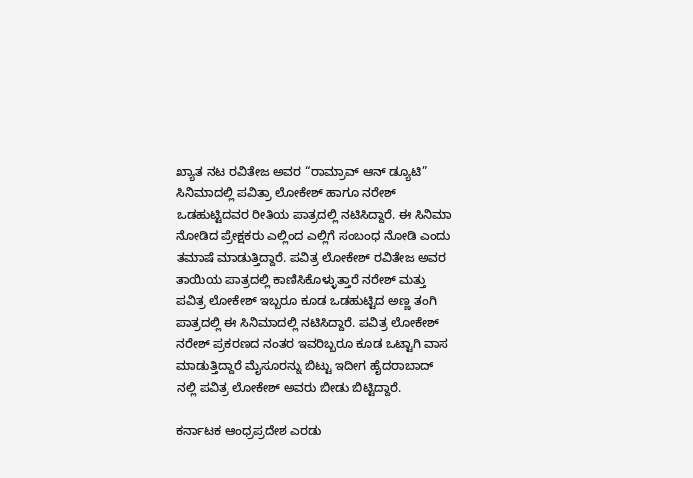ಖ್ಯಾತ ನಟ ರವಿತೇಜ ಅವರ “ರಾಮ್ರಾವ್ ಆನ್ ಡ್ಯೂಟಿ” ಸಿನಿಮಾದಲ್ಲಿ ಪವಿತ್ರಾ ಲೋಕೇಶ್ ಹಾಗೂ ನರೇಶ್ ಒಡಹುಟ್ಟಿದವರ ರೀತಿಯ ಪಾತ್ರದಲ್ಲಿ ನಟಿಸಿದ್ದಾರೆ. ಈ ಸಿನಿಮಾ ನೋಡಿದ ಪ್ರೇಕ್ಷಕರು ಎಲ್ಲಿಂದ ಎಲ್ಲಿಗೆ ಸಂಬಂಧ ನೋಡಿ ಎಂದು ತಮಾಷೆ ಮಾಡುತ್ತಿದ್ದಾರೆ. ಪವಿತ್ರ ಲೋಕೇಶ್ ರವಿತೇಜ ಅವರ ತಾಯಿಯ ಪಾತ್ರದಲ್ಲಿ ಕಾಣಿಸಿಕೊಳ್ಳುತ್ತಾರೆ ನರೇಶ್ ಮತ್ತು ಪವಿತ್ರ ಲೋಕೇಶ್ ಇಬ್ಬರೂ ಕೂಡ ಒಡಹುಟ್ಟಿದ ಅಣ್ಣ ತಂಗಿ ಪಾತ್ರದಲ್ಲಿ ಈ ಸಿನಿಮಾದಲ್ಲಿ ನಟಿಸಿದ್ದಾರೆ. ಪವಿತ್ರ ಲೋಕೇಶ್ ನರೇಶ್ ಪ್ರಕರಣದ ನಂತರ ಇವರಿಬ್ಬರೂ ಕೂಡ ಒಟ್ಟಾಗಿ ವಾಸ ಮಾಡುತ್ತಿದ್ದಾರೆ ಮೈಸೂರನ್ನು ಬಿಟ್ಟು ಇದೀಗ ಹೈದರಾಬಾದ್ ನಲ್ಲಿ ಪವಿತ್ರ ಲೋಕೇಶ್ ಅವರು ಬೀಡು ಬಿಟ್ಟಿದ್ದಾರೆ.

ಕರ್ನಾಟಕ ಆಂಧ್ರಪ್ರದೇಶ ಎರಡು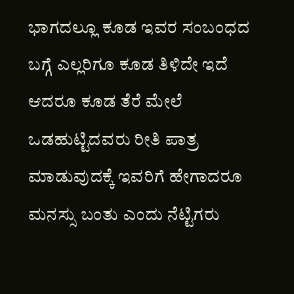ಭಾಗದಲ್ಲೂ ಕೂಡ ಇವರ ಸಂಬಂಧದ ಬಗ್ಗೆ ಎಲ್ಲರಿಗೂ ಕೂಡ ತಿಳಿದೇ ಇದೆ ಆದರೂ ಕೂಡ ತೆರೆ ಮೇಲೆ ಒಡಹುಟ್ಟಿದವರು ರೀತಿ ಪಾತ್ರ ಮಾಡುವುದಕ್ಕೆ ಇವರಿಗೆ ಹೇಗಾದರೂ ಮನಸ್ಸು ಬಂತು ಎಂದು ನೆಟ್ಟಿಗರು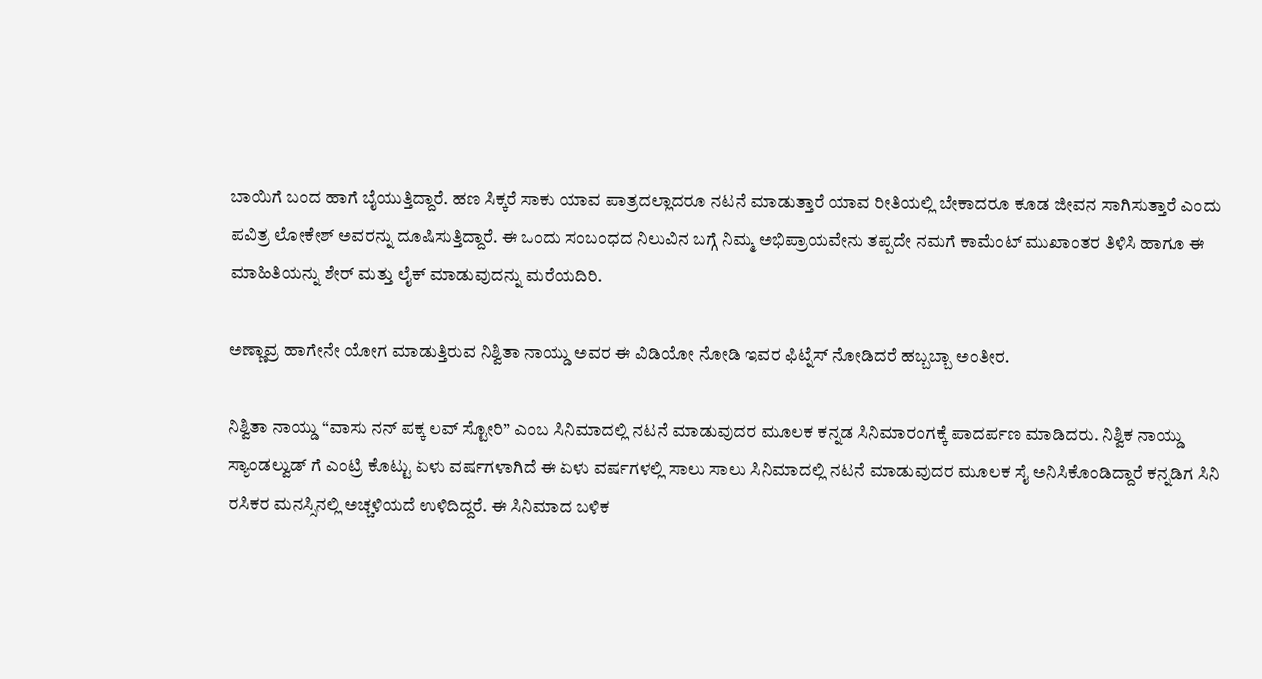ಬಾಯಿಗೆ ಬಂದ ಹಾಗೆ ಬೈಯುತ್ತಿದ್ದಾರೆ. ಹಣ ಸಿಕ್ಕರೆ ಸಾಕು ಯಾವ ಪಾತ್ರದಲ್ಲಾದರೂ ನಟನೆ ಮಾಡುತ್ತಾರೆ ಯಾವ ರೀತಿಯಲ್ಲಿ ಬೇಕಾದರೂ ಕೂಡ ಜೀವನ ಸಾಗಿಸುತ್ತಾರೆ ಎಂದು ಪವಿತ್ರ ಲೋಕೇಶ್ ಅವರನ್ನು ದೂಷಿಸುತ್ತಿದ್ದಾರೆ. ಈ ಒಂದು ಸಂಬಂಧದ ನಿಲುವಿನ ಬಗ್ಗೆ ನಿಮ್ಮ ಅಭಿಪ್ರಾಯವೇನು ತಪ್ಪದೇ ನಮಗೆ ಕಾಮೆಂಟ್ ಮುಖಾಂತರ ತಿಳಿಸಿ ಹಾಗೂ ಈ ಮಾಹಿತಿಯನ್ನು ಶೇರ್ ಮತ್ತು ಲೈಕ್ ಮಾಡುವುದನ್ನು ಮರೆಯದಿರಿ.

ಅಣ್ಣಾವ್ರ ಹಾಗೇನೇ ಯೋಗ ಮಾಡುತ್ತಿರುವ ನಿಶ್ವಿತಾ ನಾಯ್ಡು ಅವರ ಈ ವಿಡಿಯೋ ನೋಡಿ ಇವರ ಫಿಟ್ನೆಸ್ ನೋಡಿದರೆ ಹಬ್ಬಬ್ಬಾ ಅಂತೀರ.

ನಿಶ್ವಿತಾ ನಾಯ್ಡು “ವಾಸು ನನ್ ಪಕ್ಕ ಲವ್ ಸ್ಟೋರಿ” ಎಂಬ ಸಿನಿಮಾದಲ್ಲಿ ನಟನೆ ಮಾಡುವುದರ ಮೂಲಕ ಕನ್ನಡ ಸಿನಿಮಾರಂಗಕ್ಕೆ ಪಾದರ್ಪಣ ಮಾಡಿದರು. ನಿಶ್ವಿಕ ನಾಯ್ಡು ಸ್ಯಾಂಡಲ್ವುಡ್ ಗೆ ಎಂಟ್ರಿ ಕೊಟ್ಟು ಏಳು ವರ್ಷಗಳಾಗಿದೆ ಈ ಏಳು ವರ್ಷಗಳಲ್ಲಿ ಸಾಲು ಸಾಲು ಸಿನಿಮಾದಲ್ಲಿ ನಟನೆ ಮಾಡುವುದರ ಮೂಲಕ ಸೈ ಅನಿಸಿಕೊಂಡಿದ್ದಾರೆ ಕನ್ನಡಿಗ ಸಿನಿ ರಸಿಕರ ಮನಸ್ಸಿನಲ್ಲಿ ಅಚ್ಚಳಿಯದೆ ಉಳಿದಿದ್ದರೆ. ಈ ಸಿನಿಮಾದ ಬಳಿಕ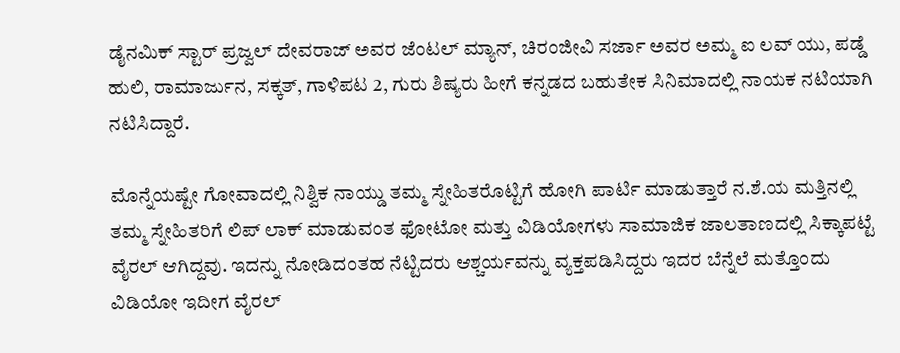ಡೈನಮಿಕ್ ಸ್ಟಾರ್ ಪ್ರಜ್ವಲ್ ದೇವರಾಜ್ ಅವರ ಜೆಂಟಲ್ ಮ್ಯಾನ್, ಚಿರಂಜೀವಿ ಸರ್ಜಾ ಅವರ ಅಮ್ಮ ಐ ಲವ್ ಯು, ಪಡ್ಡೆ ಹುಲಿ, ರಾಮಾರ್ಜುನ, ಸಕ್ಕತ್, ಗಾಳಿಪಟ 2, ಗುರು ಶಿಷ್ಯರು ಹೀಗೆ ಕನ್ನಡದ ಬಹುತೇಕ ಸಿನಿಮಾದಲ್ಲಿ ನಾಯಕ ನಟಿಯಾಗಿ ನಟಿಸಿದ್ದಾರೆ.

ಮೊನ್ನೆಯಷ್ಟೇ ಗೋವಾದಲ್ಲಿ ನಿಶ್ವಿಕ ನಾಯ್ಡು ತಮ್ಮ ಸ್ನೇಹಿತರೊಟ್ಟಿಗೆ ಹೋಗಿ ಪಾರ್ಟಿ ಮಾಡುತ್ತಾರೆ ನ.ಶೆ.ಯ ಮತ್ತಿನಲ್ಲಿ ತಮ್ಮ ಸ್ನೇಹಿತರಿಗೆ ಲಿಪ್ ಲಾಕ್ ಮಾಡುವಂತ ಫೋಟೋ ಮತ್ತು ವಿಡಿಯೋಗಳು ಸಾಮಾಜಿಕ ಜಾಲತಾಣದಲ್ಲಿ ಸಿಕ್ಕಾಪಟ್ಟೆ ವೈರಲ್ ಆಗಿದ್ದವು. ಇದನ್ನು ನೋಡಿದಂತಹ ನೆಟ್ಟಿದರು ಆಶ್ಚರ್ಯವನ್ನು ವ್ಯಕ್ತಪಡಿಸಿದ್ದರು ಇದರ ಬೆನ್ನೆಲೆ ಮತ್ತೊಂದು ವಿಡಿಯೋ ಇದೀಗ ವೈರಲ್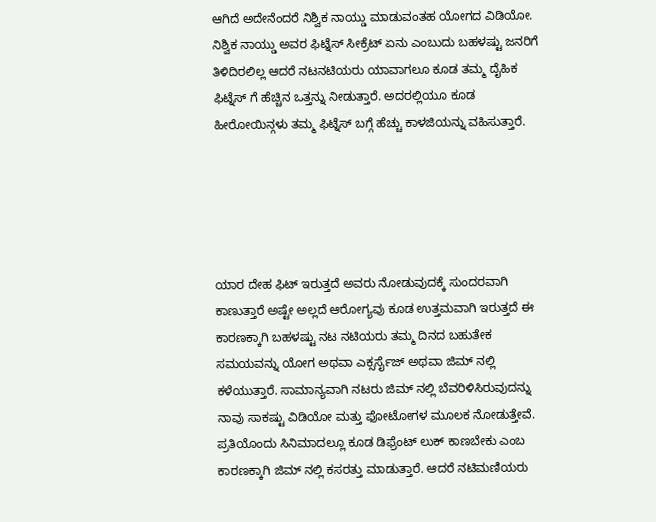ಆಗಿದೆ ಅದೇನೆಂದರೆ ನಿಶ್ವಿಕ ನಾಯ್ಡು ಮಾಡುವಂತಹ ಯೋಗದ ವಿಡಿಯೋ. ನಿಶ್ವಿಕ ನಾಯ್ಡು ಅವರ ಫಿಟ್ನೆಸ್ ಸೀಕ್ರೆಟ್ ಏನು ಎಂಬುದು ಬಹಳಷ್ಟು ಜನರಿಗೆ ತಿಳಿದಿರಲಿಲ್ಲ ಆದರೆ ನಟನಟಿಯರು ಯಾವಾಗಲೂ ಕೂಡ ತಮ್ಮ ದೈಹಿಕ ಫಿಟ್ನೆಸ್ ಗೆ ಹೆಚ್ಚಿನ ಒತ್ತನ್ನು ನೀಡುತ್ತಾರೆ. ಅದರಲ್ಲಿಯೂ ಕೂಡ ಹೀರೋಯಿನ್ಗಳು ತಮ್ಮ ಫಿಟ್ನೆಸ್ ಬಗ್ಗೆ ಹೆಚ್ಚು ಕಾಳಜಿಯನ್ನು ವಹಿಸುತ್ತಾರೆ.





ಯಾರ ದೇಹ ಫಿಟ್ ಇರುತ್ತದೆ ಅವರು ನೋಡುವುದಕ್ಕೆ ಸುಂದರವಾಗಿ ಕಾಣುತ್ತಾರೆ ಅಷ್ಟೇ ಅಲ್ಲದೆ ಆರೋಗ್ಯವು ಕೂಡ ಉತ್ತಮವಾಗಿ ಇರುತ್ತದೆ ಈ ಕಾರಣಕ್ಕಾಗಿ ಬಹಳಷ್ಟು ನಟ ನಟಿಯರು ತಮ್ಮ ದಿನದ ಬಹುತೇಕ ಸಮಯವನ್ನು ಯೋಗ ಅಥವಾ ಎಕ್ಸರ್ಸೈಜ್ ಅಥವಾ ಜಿಮ್ ನಲ್ಲಿ ಕಳೆಯುತ್ತಾರೆ. ಸಾಮಾನ್ಯವಾಗಿ ನಟರು ಜಿಮ್ ನಲ್ಲಿ ಬೆವರಿಳಿಸಿರುವುದನ್ನು ನಾವು ಸಾಕಷ್ಟು ವಿಡಿಯೋ ಮತ್ತು ಫೋಟೋಗಳ ಮೂಲಕ ನೋಡುತ್ತೇವೆ. ಪ್ರತಿಯೊಂದು ಸಿನಿಮಾದಲ್ಲೂ ಕೂಡ ಡಿಫ್ರೆಂಟ್ ಲುಕ್ ಕಾಣಬೇಕು ಎಂಬ ಕಾರಣಕ್ಕಾಗಿ ಜಿಮ್ ನಲ್ಲಿ ಕಸರತ್ತು ಮಾಡುತ್ತಾರೆ. ಆದರೆ ನಟಿಮಣಿಯರು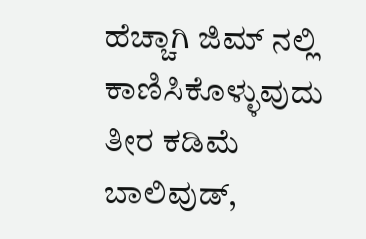ಹೆಚ್ಚಾಗಿ ಜಿಮ್ ನಲ್ಲಿ ಕಾಣಿಸಿಕೊಳ್ಳುವುದು ತೀರ ಕಡಿಮೆ ಬಾಲಿವುಡ್,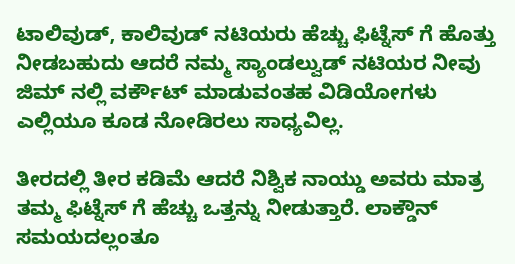ಟಾಲಿವುಡ್, ಕಾಲಿವುಡ್ ನಟಿಯರು ಹೆಚ್ಚು ಫಿಟ್ನೆಸ್ ಗೆ ಹೊತ್ತು ನೀಡಬಹುದು ಆದರೆ ನಮ್ಮ ಸ್ಯಾಂಡಲ್ವುಡ್ ನಟಿಯರ ನೀವು ಜಿಮ್ ನಲ್ಲಿ ವರ್ಕೌಟ್ ಮಾಡುವಂತಹ ವಿಡಿಯೋಗಳು ಎಲ್ಲಿಯೂ ಕೂಡ ನೋಡಿರಲು ಸಾಧ್ಯವಿಲ್ಲ.

ತೀರದಲ್ಲಿ ತೀರ ಕಡಿಮೆ ಆದರೆ ನಿಶ್ವಿಕ ನಾಯ್ಡು ಅವರು ಮಾತ್ರ ತಮ್ಮ ಫಿಟ್ನೆಸ್ ಗೆ ಹೆಚ್ಚು ಒತ್ತನ್ನು ನೀಡುತ್ತಾರೆ. ಲಾಕ್ಡೌನ್ ಸಮಯದಲ್ಲಂತೂ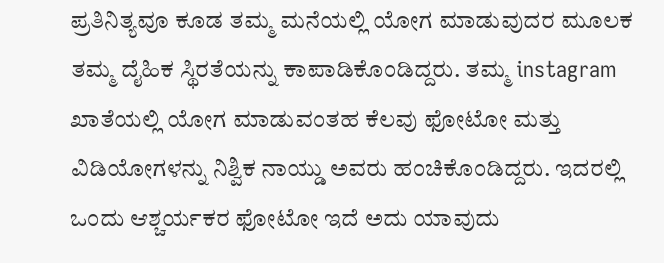ಪ್ರತಿನಿತ್ಯವೂ ಕೂಡ ತಮ್ಮ ಮನೆಯಲ್ಲಿ ಯೋಗ ಮಾಡುವುದರ ಮೂಲಕ ತಮ್ಮ ದೈಹಿಕ ಸ್ಥಿರತೆಯನ್ನು ಕಾಪಾಡಿಕೊಂಡಿದ್ದರು. ತಮ್ಮ instagram ಖಾತೆಯಲ್ಲಿ ಯೋಗ ಮಾಡುವಂತಹ ಕೆಲವು ಫೋಟೋ ಮತ್ತು ವಿಡಿಯೋಗಳನ್ನು ನಿಶ್ವಿಕ ನಾಯ್ಡು ಅವರು ಹಂಚಿಕೊಂಡಿದ್ದರು. ಇದರಲ್ಲಿ ಒಂದು ಆಶ್ಚರ್ಯಕರ ಫೋಟೋ ಇದೆ ಅದು ಯಾವುದು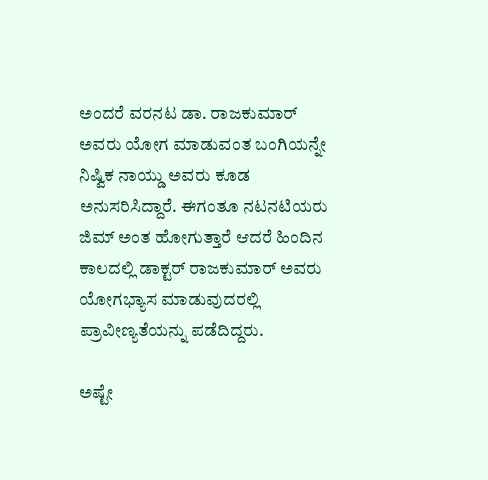ಅಂದರೆ ವರನಟ ಡಾ. ರಾಜಕುಮಾರ್ ಅವರು ಯೋಗ ಮಾಡುವಂತ ಬಂಗಿಯನ್ನೇ ನಿಷ್ವಿಕ ನಾಯ್ಡು ಅವರು ಕೂಡ ಅನುಸರಿಸಿದ್ದಾರೆ. ಈಗಂತೂ ನಟನಟಿಯರು ಜಿಮ್ ಅಂತ ಹೋಗುತ್ತಾರೆ ಆದರೆ ಹಿಂದಿನ ಕಾಲದಲ್ಲಿ ಡಾಕ್ಟರ್ ರಾಜಕುಮಾರ್ ಅವರು ಯೋಗಭ್ಯಾಸ ಮಾಡುವುದರಲ್ಲಿ ಪ್ರಾವೀಣ್ಯತೆಯನ್ನು ಪಡೆದಿದ್ದರು.

ಅಷ್ಟೇ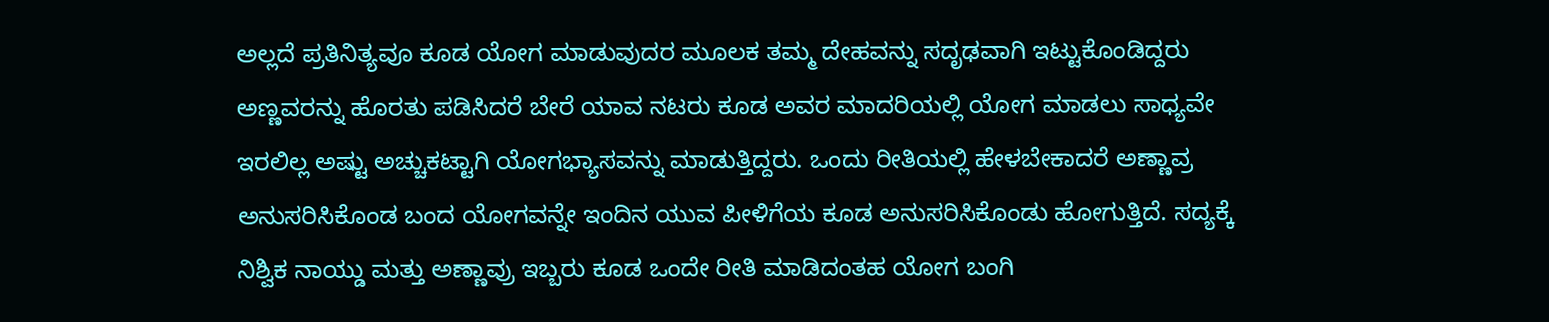ಅಲ್ಲದೆ ಪ್ರತಿನಿತ್ಯವೂ ಕೂಡ ಯೋಗ ಮಾಡುವುದರ ಮೂಲಕ ತಮ್ಮ ದೇಹವನ್ನು ಸದೃಢವಾಗಿ ಇಟ್ಟುಕೊಂಡಿದ್ದರು ಅಣ್ಣವರನ್ನು ಹೊರತು ಪಡಿಸಿದರೆ ಬೇರೆ ಯಾವ ನಟರು ಕೂಡ ಅವರ ಮಾದರಿಯಲ್ಲಿ ಯೋಗ ಮಾಡಲು ಸಾಧ್ಯವೇ ಇರಲಿಲ್ಲ ಅಷ್ಟು ಅಚ್ಚುಕಟ್ಟಾಗಿ ಯೋಗಭ್ಯಾಸವನ್ನು ಮಾಡುತ್ತಿದ್ದರು. ಒಂದು ರೀತಿಯಲ್ಲಿ ಹೇಳಬೇಕಾದರೆ ಅಣ್ಣಾವ್ರ ಅನುಸರಿಸಿಕೊಂಡ ಬಂದ ಯೋಗವನ್ನೇ ಇಂದಿನ ಯುವ ಪೀಳಿಗೆಯ ಕೂಡ ಅನುಸರಿಸಿಕೊಂಡು ಹೋಗುತ್ತಿದೆ. ಸದ್ಯಕ್ಕೆ ನಿಶ್ವಿಕ ನಾಯ್ಡು ಮತ್ತು ಅಣ್ಣಾವ್ರು ಇಬ್ಬರು ಕೂಡ ಒಂದೇ ರೀತಿ ಮಾಡಿದಂತಹ ಯೋಗ ಬಂಗಿ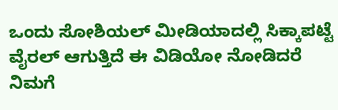ಒಂದು ಸೋಶಿಯಲ್ ಮೀಡಿಯಾದಲ್ಲಿ ಸಿಕ್ಕಾಪಟ್ಟೆ ವೈರಲ್ ಆಗುತ್ತಿದೆ ಈ ವಿಡಿಯೋ ನೋಡಿದರೆ ನಿಮಗೆ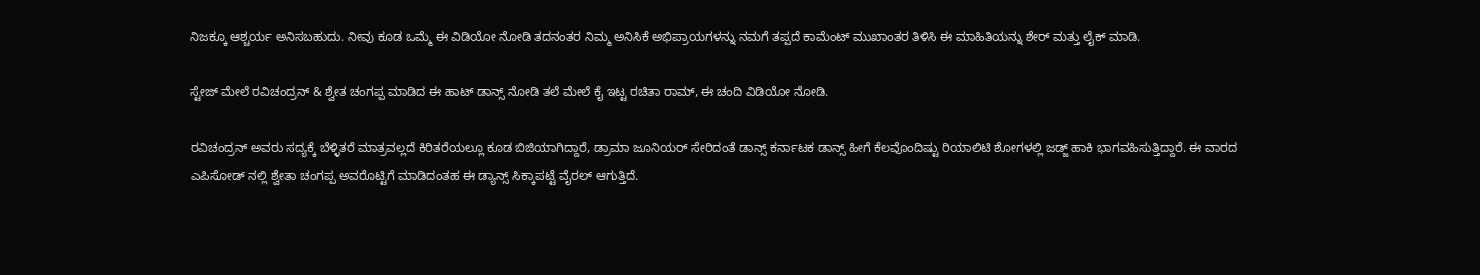ನಿಜಕ್ಕೂ ಆಶ್ಚರ್ಯ ಅನಿಸಬಹುದು. ನೀವು ಕೂಡ ಒಮ್ಮೆ ಈ ವಿಡಿಯೋ ನೋಡಿ ತದನಂತರ ನಿಮ್ಮ ಅನಿಸಿಕೆ ಅಭಿಪ್ರಾಯಗಳನ್ನು ನಮಗೆ ತಪ್ಪದೆ ಕಾಮೆಂಟ್ ಮುಖಾಂತರ ತಿಳಿಸಿ ಈ ಮಾಹಿತಿಯನ್ನು ಶೇರ್ ಮತ್ತು ಲೈಕ್ ಮಾಡಿ.

ಸ್ಟೇಜ್ ಮೇಲೆ ರವಿಚಂದ್ರನ್ & ಶ್ವೇತ ಚಂಗಪ್ಪ ಮಾಡಿದ ಈ ಹಾಟ್ ಡಾನ್ಸ್ ನೋಡಿ ತಲೆ ಮೇಲೆ ಕೈ ಇಟ್ಟ ರಚಿತಾ ರಾಮ್, ಈ ಚಂದಿ ವಿಡಿಯೋ ನೋಡಿ.

ರವಿಚಂದ್ರನ್ ಅವರು ಸದ್ಯಕ್ಕೆ ಬೆಳ್ಳಿತರೆ ಮಾತ್ರವಲ್ಲದೆ ಕಿರಿತರೆಯಲ್ಲೂ ಕೂಡ ಬಿಜಿಯಾಗಿದ್ದಾರೆ, ಡ್ರಾಮಾ ಜೂನಿಯರ್ ಸೇರಿದಂತೆ ಡಾನ್ಸ್ ಕರ್ನಾಟಕ ಡಾನ್ಸ್ ಹೀಗೆ ಕೆಲವೊಂದಿಷ್ಟು ರಿಯಾಲಿಟಿ ಶೋಗಳಲ್ಲಿ ಜಡ್ಜ್ ಹಾಕಿ ಭಾಗವಹಿಸುತ್ತಿದ್ದಾರೆ. ಈ ವಾರದ ಎಪಿಸೋಡ್ ನಲ್ಲಿ ಶ್ವೇತಾ ಚಂಗಪ್ಪ ಅವರೊಟ್ಟಿಗೆ ಮಾಡಿದಂತಹ ಈ ಡ್ಯಾನ್ಸ್ ಸಿಕ್ಕಾಪಟ್ಟೆ ವೈರಲ್ ಆಗುತ್ತಿದೆ.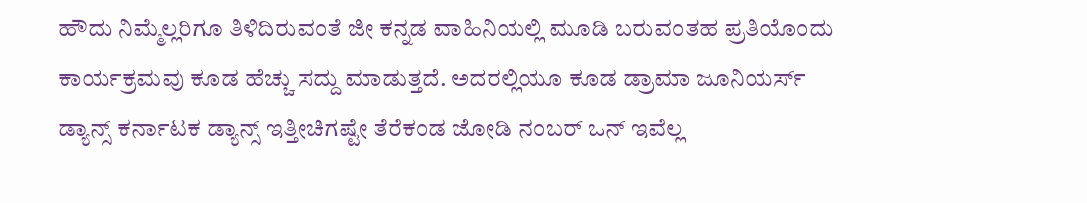ಹೌದು ನಿಮ್ಮೆಲ್ಲರಿಗೂ ತಿಳಿದಿರುವಂತೆ ಜೀ ಕನ್ನಡ ವಾಹಿನಿಯಲ್ಲಿ ಮೂಡಿ ಬರುವಂತಹ ಪ್ರತಿಯೊಂದು ಕಾರ್ಯಕ್ರಮವು ಕೂಡ ಹೆಚ್ಚು ಸದ್ದು ಮಾಡುತ್ತದೆ. ಅದರಲ್ಲಿಯೂ ಕೂಡ ಡ್ರಾಮಾ ಜೂನಿಯರ್ಸ್ ಡ್ಯಾನ್ಸ್ ಕರ್ನಾಟಕ ಡ್ಯಾನ್ಸ್ ಇತ್ತೀಚಿಗಷ್ಟೇ ತೆರೆಕಂಡ ಜೋಡಿ ನಂಬರ್ ಒನ್ ಇವೆಲ್ಲ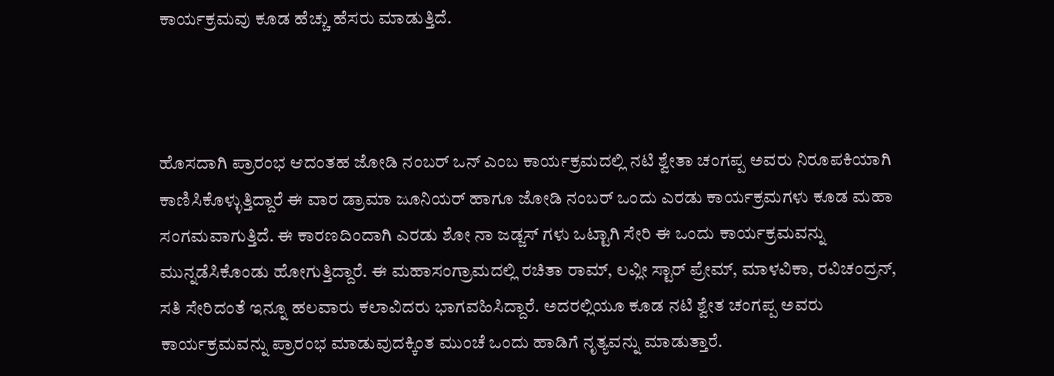ಕಾರ್ಯಕ್ರಮವು ಕೂಡ ಹೆಚ್ಚು ಹೆಸರು ಮಾಡುತ್ತಿದೆ.



ಹೊಸದಾಗಿ ಪ್ರಾರಂಭ ಆದಂತಹ ಜೋಡಿ ನಂಬರ್ ಒನ್ ಎಂಬ ಕಾರ್ಯಕ್ರಮದಲ್ಲಿ ನಟಿ ಶ್ವೇತಾ ಚಂಗಪ್ಪ ಅವರು ನಿರೂಪಕಿಯಾಗಿ ಕಾಣಿಸಿಕೊಳ್ಳುತ್ತಿದ್ದಾರೆ ಈ ವಾರ ಡ್ರಾಮಾ ಜೂನಿಯರ್ ಹಾಗೂ ಜೋಡಿ ನಂಬರ್ ಒಂದು ಎರಡು ಕಾರ್ಯಕ್ರಮಗಳು ಕೂಡ ಮಹಾ ಸಂಗಮವಾಗುತ್ತಿದೆ. ಈ ಕಾರಣದಿಂದಾಗಿ ಎರಡು ಶೋ ನಾ ಜಡ್ಜಸ್ ಗಳು ಒಟ್ಟಾಗಿ ಸೇರಿ ಈ ಒಂದು ಕಾರ್ಯಕ್ರಮವನ್ನು ಮುನ್ನಡೆಸಿಕೊಂಡು ಹೋಗುತ್ತಿದ್ದಾರೆ. ಈ ಮಹಾಸಂಗ್ರಾಮದಲ್ಲಿ ರಚಿತಾ ರಾಮ್, ಲವ್ಲೀ ಸ್ಟಾರ್ ಪ್ರೇಮ್, ಮಾಳವಿಕಾ, ರವಿಚಂದ್ರನ್, ಸತಿ ಸೇರಿದಂತೆ ಇನ್ನೂ ಹಲವಾರು ಕಲಾವಿದರು ಭಾಗವಹಿಸಿದ್ದಾರೆ. ಅದರಲ್ಲಿಯೂ ಕೂಡ ನಟಿ ಶ್ವೇತ ಚಂಗಪ್ಪ ಅವರು ಕಾರ್ಯಕ್ರಮವನ್ನು ಪ್ರಾರಂಭ ಮಾಡುವುದಕ್ಕಿಂತ ಮುಂಚೆ ಒಂದು ಹಾಡಿಗೆ ನೃತ್ಯವನ್ನು ಮಾಡುತ್ತಾರೆ.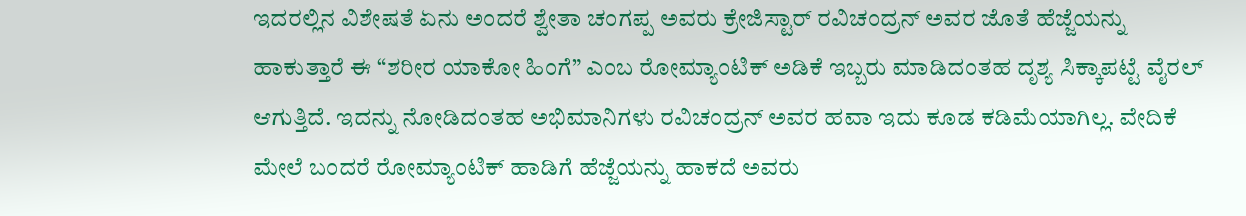ಇದರಲ್ಲಿನ ವಿಶೇಷತೆ ಏನು ಅಂದರೆ ಶ್ವೇತಾ ಚಂಗಪ್ಪ ಅವರು ಕ್ರೇಜಿಸ್ಟಾರ್ ರವಿಚಂದ್ರನ್ ಅವರ ಜೊತೆ ಹೆಜ್ಜೆಯನ್ನು ಹಾಕುತ್ತಾರೆ ಈ “ಶರೀರ ಯಾಕೋ ಹಿಂಗೆ” ಎಂಬ ರೋಮ್ಯಾಂಟಿಕ್ ಅಡಿಕೆ ಇಬ್ಬರು ಮಾಡಿದಂತಹ ದೃಶ್ಯ ಸಿಕ್ಕಾಪಟ್ಟೆ ವೈರಲ್ ಆಗುತ್ತಿದೆ. ಇದನ್ನು ನೋಡಿದಂತಹ ಅಭಿಮಾನಿಗಳು ರವಿಚಂದ್ರನ್ ಅವರ ಹವಾ ಇದು ಕೂಡ ಕಡಿಮೆಯಾಗಿಲ್ಲ. ವೇದಿಕೆ ಮೇಲೆ ಬಂದರೆ ರೋಮ್ಯಾಂಟಿಕ್ ಹಾಡಿಗೆ ಹೆಜ್ಜೆಯನ್ನು ಹಾಕದೆ ಅವರು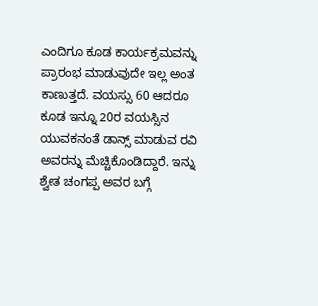ಎಂದಿಗೂ ಕೂಡ ಕಾರ್ಯಕ್ರಮವನ್ನು ಪ್ರಾರಂಭ ಮಾಡುವುದೇ ಇಲ್ಲ ಅಂತ ಕಾಣುತ್ತದೆ. ವಯಸ್ಸು 60 ಆದರೂ ಕೂಡ ಇನ್ನೂ 20ರ ವಯಸ್ಸಿನ ಯುವಕನಂತೆ ಡಾನ್ಸ್ ಮಾಡುವ ರವಿ ಅವರನ್ನು ಮೆಚ್ಚಿಕೊಂಡಿದ್ದಾರೆ. ಇನ್ನು ಶ್ವೇತ ಚಂಗಪ್ಪ ಅವರ ಬಗ್ಗೆ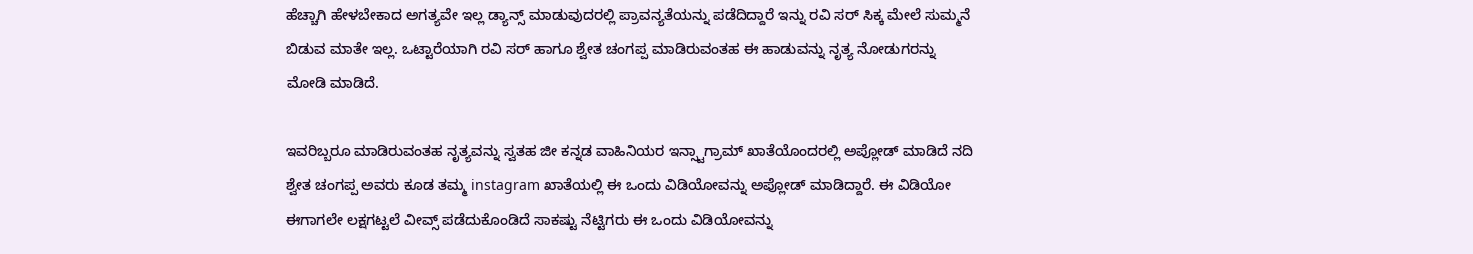ಹೆಚ್ಚಾಗಿ ಹೇಳಬೇಕಾದ ಅಗತ್ಯವೇ ಇಲ್ಲ ಡ್ಯಾನ್ಸ್ ಮಾಡುವುದರಲ್ಲಿ ಪ್ರಾವನ್ಯತೆಯನ್ನು ಪಡೆದಿದ್ದಾರೆ ಇನ್ನು ರವಿ ಸರ್ ಸಿಕ್ಕ ಮೇಲೆ ಸುಮ್ಮನೆ ಬಿಡುವ ಮಾತೇ ಇಲ್ಲ. ಒಟ್ಟಾರೆಯಾಗಿ ರವಿ ಸರ್ ಹಾಗೂ ಶ್ವೇತ ಚಂಗಪ್ಪ ಮಾಡಿರುವಂತಹ ಈ ಹಾಡುವನ್ನು ನೃತ್ಯ ನೋಡುಗರನ್ನು ಮೋಡಿ ಮಾಡಿದೆ.

ಇವರಿಬ್ಬರೂ ಮಾಡಿರುವಂತಹ ನೃತ್ಯವನ್ನು ಸ್ವತಹ ಜೀ ಕನ್ನಡ ವಾಹಿನಿಯರ ಇನ್ಸ್ಟಾಗ್ರಾಮ್ ಖಾತೆಯೊಂದರಲ್ಲಿ ಅಪ್ಲೋಡ್ ಮಾಡಿದೆ ನದಿ ಶ್ವೇತ ಚಂಗಪ್ಪ ಅವರು ಕೂಡ ತಮ್ಮ instagram ಖಾತೆಯಲ್ಲಿ ಈ ಒಂದು ವಿಡಿಯೋವನ್ನು ಅಪ್ಲೋಡ್ ಮಾಡಿದ್ದಾರೆ. ಈ ವಿಡಿಯೋ ಈಗಾಗಲೇ ಲಕ್ಷಗಟ್ಟಲೆ ವೀವ್ಸ್ ಪಡೆದುಕೊಂಡಿದೆ ಸಾಕಷ್ಟು ನೆಟ್ಟಿಗರು ಈ ಒಂದು ವಿಡಿಯೋವನ್ನು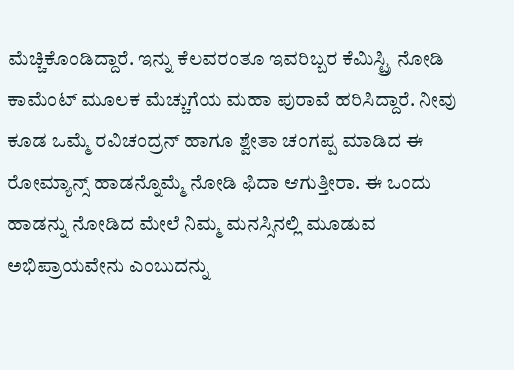ಮೆಚ್ಚಿಕೊಂಡಿದ್ದಾರೆ. ಇನ್ನು ಕೆಲವರಂತೂ ಇವರಿಬ್ಬರ ಕೆಮಿಸ್ಟ್ರಿ ನೋಡಿ ಕಾಮೆಂಟ್ ಮೂಲಕ ಮೆಚ್ಚುಗೆಯ ಮಹಾ ಪುರಾವೆ ಹರಿಸಿದ್ದಾರೆ. ನೀವು ಕೂಡ ಒಮ್ಮೆ ರವಿಚಂದ್ರನ್ ಹಾಗೂ ಶ್ವೇತಾ ಚಂಗಪ್ಪ ಮಾಡಿದ ಈ ರೋಮ್ಯಾನ್ಸ್ ಹಾಡನ್ನೊಮ್ಮೆ ನೋಡಿ ಫಿದಾ ಆಗುತ್ತೀರಾ. ಈ ಒಂದು ಹಾಡನ್ನು ನೋಡಿದ ಮೇಲೆ ನಿಮ್ಮ ಮನಸ್ಸಿನಲ್ಲಿ ಮೂಡುವ ಅಭಿಪ್ರಾಯವೇನು ಎಂಬುದನ್ನು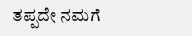ತಪ್ಪದೇ ನಮಗೆ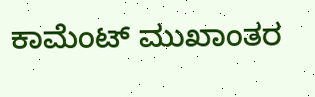ಕಾಮೆಂಟ್ ಮುಖಾಂತರ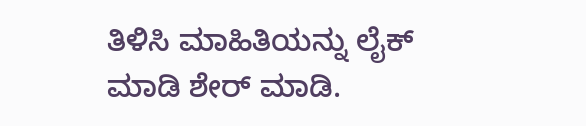ತಿಳಿಸಿ ಮಾಹಿತಿಯನ್ನು ಲೈಕ್ ಮಾಡಿ ಶೇರ್ ಮಾಡಿ.